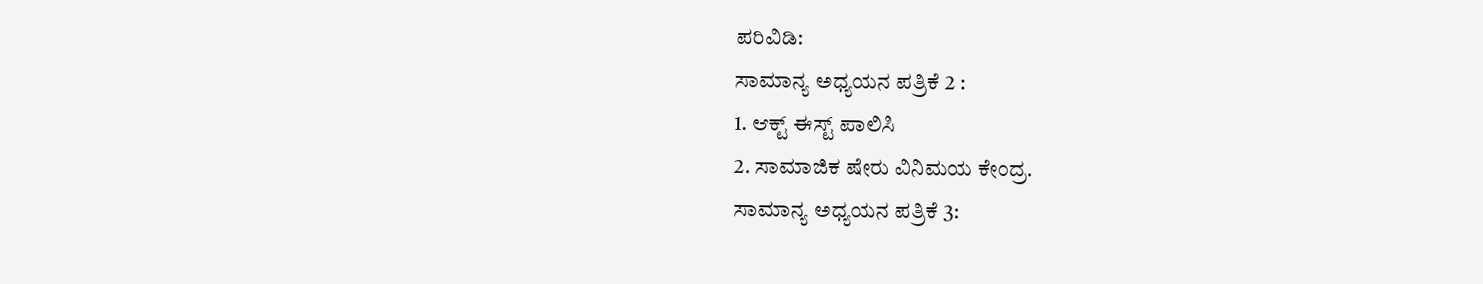ಪರಿವಿಡಿ:
ಸಾಮಾನ್ಯ ಅಧ್ಯಯನ ಪತ್ರಿಕೆ 2 :
1. ಆಕ್ಟ್ ಈಸ್ಟ್ ಪಾಲಿಸಿ
2. ಸಾಮಾಜಿಕ ಷೇರು ವಿನಿಮಯ ಕೇಂದ್ರ.
ಸಾಮಾನ್ಯ ಅಧ್ಯಯನ ಪತ್ರಿಕೆ 3: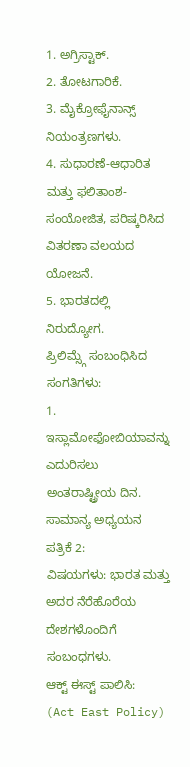1. ಅಗ್ರಿಸ್ಟಾಕ್.
2. ತೋಟಗಾರಿಕೆ.
3. ಮೈಕ್ರೋಫೈನಾನ್ಸ್ ನಿಯಂತ್ರಣಗಳು.
4. ಸುಧಾರಣೆ-ಆಧಾರಿತ ಮತ್ತು ಫಲಿತಾಂಶ-ಸಂಯೋಜಿತ, ಪರಿಷ್ಕರಿಸಿದ ವಿತರಣಾ ವಲಯದ ಯೋಜನೆ.
5. ಭಾರತದಲ್ಲಿ ನಿರುದ್ಯೋಗ.
ಪ್ರಿಲಿಮ್ಸ್ಗೆ ಸಂಬಂಧಿಸಿದ ಸಂಗತಿಗಳು:
1. ಇಸ್ಲಾಮೋಫೋಬಿಯಾವನ್ನು ಎದುರಿಸಲು ಅಂತರಾಷ್ಟ್ರೀಯ ದಿನ.
ಸಾಮಾನ್ಯ ಅಧ್ಯಯನ ಪತ್ರಿಕೆ 2:
ವಿಷಯಗಳು: ಭಾರತ ಮತ್ತು ಅದರ ನೆರೆಹೊರೆಯ ದೇಶಗಳೊಂದಿಗೆ ಸಂಬಂಧಗಳು.
ಆಕ್ಟ್ ಈಸ್ಟ್ ಪಾಲಿಸಿ:
(Act East Policy)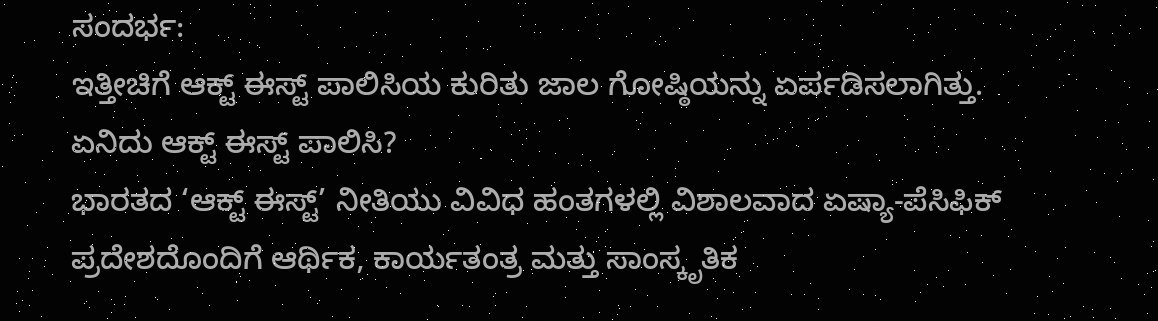ಸಂದರ್ಭ:
ಇತ್ತೀಚಿಗೆ ಆಕ್ಟ್ ಈಸ್ಟ್ ಪಾಲಿಸಿಯ ಕುರಿತು ಜಾಲ ಗೋಷ್ಠಿಯನ್ನು ಏರ್ಪಡಿಸಲಾಗಿತ್ತು.
ಏನಿದು ಆಕ್ಟ್ ಈಸ್ಟ್ ಪಾಲಿಸಿ?
ಭಾರತದ ‘ಆಕ್ಟ್ ಈಸ್ಟ್’ ನೀತಿಯು ವಿವಿಧ ಹಂತಗಳಲ್ಲಿ ವಿಶಾಲವಾದ ಏಷ್ಯಾ-ಪೆಸಿಫಿಕ್ ಪ್ರದೇಶದೊಂದಿಗೆ ಆರ್ಥಿಕ, ಕಾರ್ಯತಂತ್ರ ಮತ್ತು ಸಾಂಸ್ಕೃತಿಕ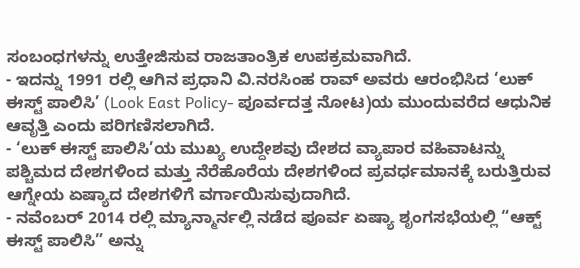ಸಂಬಂಧಗಳನ್ನು ಉತ್ತೇಜಿಸುವ ರಾಜತಾಂತ್ರಿಕ ಉಪಕ್ರಮವಾಗಿದೆ.
- ಇದನ್ನು 1991 ರಲ್ಲಿ ಆಗಿನ ಪ್ರಧಾನಿ ವಿ.ನರಸಿಂಹ ರಾವ್ ಅವರು ಆರಂಭಿಸಿದ ‘ಲುಕ್ ಈಸ್ಟ್ ಪಾಲಿಸಿ’ (Look East Policy- ಪೂರ್ವದತ್ತ ನೋಟ)ಯ ಮುಂದುವರೆದ ಆಧುನಿಕ ಆವೃತ್ತಿ ಎಂದು ಪರಿಗಣಿಸಲಾಗಿದೆ.
- ‘ಲುಕ್ ಈಸ್ಟ್ ಪಾಲಿಸಿ’ಯ ಮುಖ್ಯ ಉದ್ದೇಶವು ದೇಶದ ವ್ಯಾಪಾರ ವಹಿವಾಟನ್ನು ಪಶ್ಚಿಮದ ದೇಶಗಳಿಂದ ಮತ್ತು ನೆರೆಹೊರೆಯ ದೇಶಗಳಿಂದ ಪ್ರವರ್ಧಮಾನಕ್ಕೆ ಬರುತ್ತಿರುವ ಆಗ್ನೇಯ ಏಷ್ಯಾದ ದೇಶಗಳಿಗೆ ವರ್ಗಾಯಿಸುವುದಾಗಿದೆ.
- ನವೆಂಬರ್ 2014 ರಲ್ಲಿ ಮ್ಯಾನ್ಮಾರ್ನಲ್ಲಿ ನಡೆದ ಪೂರ್ವ ಏಷ್ಯಾ ಶೃಂಗಸಭೆಯಲ್ಲಿ “ಆಕ್ಟ್ ಈಸ್ಟ್ ಪಾಲಿಸಿ” ಅನ್ನು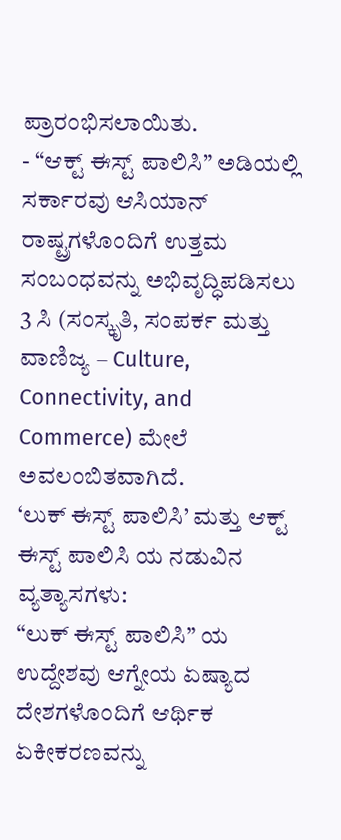ಪ್ರಾರಂಭಿಸಲಾಯಿತು.
- “ಆಕ್ಟ್ ಈಸ್ಟ್ ಪಾಲಿಸಿ” ಅಡಿಯಲ್ಲಿ ಸರ್ಕಾರವು ಆಸಿಯಾನ್ ರಾಷ್ಟ್ರಗಳೊಂದಿಗೆ ಉತ್ತಮ ಸಂಬಂಧವನ್ನು ಅಭಿವೃದ್ಧಿಪಡಿಸಲು 3 ಸಿ (ಸಂಸ್ಕೃತಿ, ಸಂಪರ್ಕ ಮತ್ತು ವಾಣಿಜ್ಯ – Culture, Connectivity, and Commerce) ಮೇಲೆ ಅವಲಂಬಿತವಾಗಿದೆ.
‘ಲುಕ್ ಈಸ್ಟ್ ಪಾಲಿಸಿ’ ಮತ್ತು ಆಕ್ಟ್ ಈಸ್ಟ್ ಪಾಲಿಸಿ ಯ ನಡುವಿನ ವ್ಯತ್ಯಾಸಗಳು:
“ಲುಕ್ ಈಸ್ಟ್ ಪಾಲಿಸಿ” ಯ ಉದ್ದೇಶವು ಆಗ್ನೇಯ ಏಷ್ಯಾದ ದೇಶಗಳೊಂದಿಗೆ ಆರ್ಥಿಕ ಏಕೀಕರಣವನ್ನು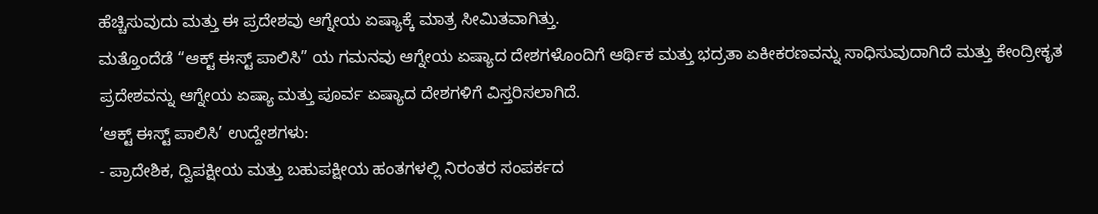ಹೆಚ್ಚಿಸುವುದು ಮತ್ತು ಈ ಪ್ರದೇಶವು ಆಗ್ನೇಯ ಏಷ್ಯಾಕ್ಕೆ ಮಾತ್ರ ಸೀಮಿತವಾಗಿತ್ತು.
ಮತ್ತೊಂದೆಡೆ “ಆಕ್ಟ್ ಈಸ್ಟ್ ಪಾಲಿಸಿ” ಯ ಗಮನವು ಆಗ್ನೇಯ ಏಷ್ಯಾದ ದೇಶಗಳೊಂದಿಗೆ ಆರ್ಥಿಕ ಮತ್ತು ಭದ್ರತಾ ಏಕೀಕರಣವನ್ನು ಸಾಧಿಸುವುದಾಗಿದೆ ಮತ್ತು ಕೇಂದ್ರೀಕೃತ ಪ್ರದೇಶವನ್ನು ಆಗ್ನೇಯ ಏಷ್ಯಾ ಮತ್ತು ಪೂರ್ವ ಏಷ್ಯಾದ ದೇಶಗಳಿಗೆ ವಿಸ್ತರಿಸಲಾಗಿದೆ.
‘ಆಕ್ಟ್ ಈಸ್ಟ್ ಪಾಲಿಸಿ’ ಉದ್ದೇಶಗಳು:
- ಪ್ರಾದೇಶಿಕ, ದ್ವಿಪಕ್ಷೀಯ ಮತ್ತು ಬಹುಪಕ್ಷೀಯ ಹಂತಗಳಲ್ಲಿ ನಿರಂತರ ಸಂಪರ್ಕದ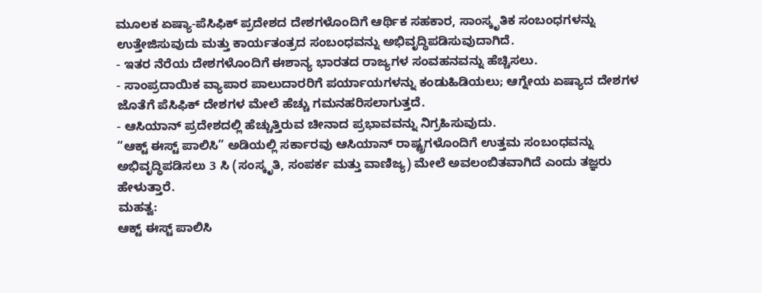ಮೂಲಕ ಏಷ್ಯಾ-ಪೆಸಿಫಿಕ್ ಪ್ರದೇಶದ ದೇಶಗಳೊಂದಿಗೆ ಆರ್ಥಿಕ ಸಹಕಾರ, ಸಾಂಸ್ಕೃತಿಕ ಸಂಬಂಧಗಳನ್ನು ಉತ್ತೇಜಿಸುವುದು ಮತ್ತು ಕಾರ್ಯತಂತ್ರದ ಸಂಬಂಧವನ್ನು ಅಭಿವೃದ್ಧಿಪಡಿಸುವುದಾಗಿದೆ.
- ಇತರ ನೆರೆಯ ದೇಶಗಳೊಂದಿಗೆ ಈಶಾನ್ಯ ಭಾರತದ ರಾಜ್ಯಗಳ ಸಂವಹನವನ್ನು ಹೆಚ್ಚಿಸಲು.
- ಸಾಂಪ್ರದಾಯಿಕ ವ್ಯಾಪಾರ ಪಾಲುದಾರರಿಗೆ ಪರ್ಯಾಯಗಳನ್ನು ಕಂಡುಹಿಡಿಯಲು; ಆಗ್ನೇಯ ಏಷ್ಯಾದ ದೇಶಗಳ ಜೊತೆಗೆ ಪೆಸಿಫಿಕ್ ದೇಶಗಳ ಮೇಲೆ ಹೆಚ್ಚು ಗಮನಹರಿಸಲಾಗುತ್ತದೆ.
- ಆಸಿಯಾನ್ ಪ್ರದೇಶದಲ್ಲಿ ಹೆಚ್ಚುತ್ತಿರುವ ಚೀನಾದ ಪ್ರಭಾವವನ್ನು ನಿಗ್ರಹಿಸುವುದು.
“ಆಕ್ಟ್ ಈಸ್ಟ್ ಪಾಲಿಸಿ” ಅಡಿಯಲ್ಲಿ ಸರ್ಕಾರವು ಆಸಿಯಾನ್ ರಾಷ್ಟ್ರಗಳೊಂದಿಗೆ ಉತ್ತಮ ಸಂಬಂಧವನ್ನು ಅಭಿವೃದ್ಧಿಪಡಿಸಲು 3 ಸಿ (ಸಂಸ್ಕೃತಿ, ಸಂಪರ್ಕ ಮತ್ತು ವಾಣಿಜ್ಯ) ಮೇಲೆ ಅವಲಂಬಿತವಾಗಿದೆ ಎಂದು ತಜ್ಞರು ಹೇಳುತ್ತಾರೆ.
ಮಹತ್ವ:
ಆಕ್ಟ್ ಈಸ್ಟ್ ಪಾಲಿಸಿ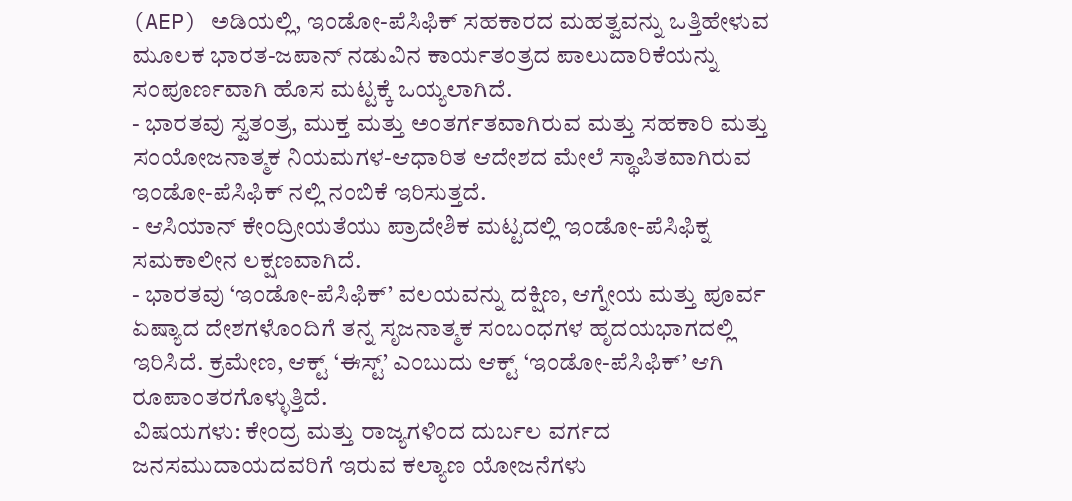(AEP) ಅಡಿಯಲ್ಲಿ, ಇಂಡೋ-ಪೆಸಿಫಿಕ್ ಸಹಕಾರದ ಮಹತ್ವವನ್ನು ಒತ್ತಿಹೇಳುವ ಮೂಲಕ ಭಾರತ-ಜಪಾನ್ ನಡುವಿನ ಕಾರ್ಯತಂತ್ರದ ಪಾಲುದಾರಿಕೆಯನ್ನು ಸಂಪೂರ್ಣವಾಗಿ ಹೊಸ ಮಟ್ಟಕ್ಕೆ ಒಯ್ಯಲಾಗಿದೆ.
- ಭಾರತವು ಸ್ವತಂತ್ರ, ಮುಕ್ತ ಮತ್ತು ಅಂತರ್ಗತವಾಗಿರುವ ಮತ್ತು ಸಹಕಾರಿ ಮತ್ತು ಸಂಯೋಜನಾತ್ಮಕ ನಿಯಮಗಳ-ಆಧಾರಿತ ಆದೇಶದ ಮೇಲೆ ಸ್ಥಾಪಿತವಾಗಿರುವ ಇಂಡೋ-ಪೆಸಿಫಿಕ್ ನಲ್ಲಿ ನಂಬಿಕೆ ಇರಿಸುತ್ತದೆ.
- ಆಸಿಯಾನ್ ಕೇಂದ್ರೀಯತೆಯು ಪ್ರಾದೇಶಿಕ ಮಟ್ಟದಲ್ಲಿ ಇಂಡೋ-ಪೆಸಿಫಿಕ್ನ ಸಮಕಾಲೀನ ಲಕ್ಷಣವಾಗಿದೆ.
- ಭಾರತವು ‘ಇಂಡೋ-ಪೆಸಿಫಿಕ್’ ವಲಯವನ್ನು ದಕ್ಷಿಣ, ಆಗ್ನೇಯ ಮತ್ತು ಪೂರ್ವ ಏಷ್ಯಾದ ದೇಶಗಳೊಂದಿಗೆ ತನ್ನ ಸೃಜನಾತ್ಮಕ ಸಂಬಂಧಗಳ ಹೃದಯಭಾಗದಲ್ಲಿ ಇರಿಸಿದೆ. ಕ್ರಮೇಣ, ಆಕ್ಟ್ ‘ಈಸ್ಟ್’ ಎಂಬುದು ಆಕ್ಟ್ ‘ಇಂಡೋ-ಪೆಸಿಫಿಕ್’ ಆಗಿ ರೂಪಾಂತರಗೊಳ್ಳುತ್ತಿದೆ.
ವಿಷಯಗಳು: ಕೇಂದ್ರ ಮತ್ತು ರಾಜ್ಯಗಳಿಂದ ದುರ್ಬಲ ವರ್ಗದ ಜನಸಮುದಾಯದವರಿಗೆ ಇರುವ ಕಲ್ಯಾಣ ಯೋಜನೆಗಳು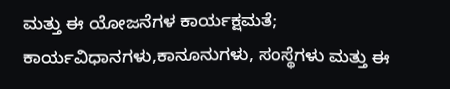ಮತ್ತು ಈ ಯೋಜನೆಗಳ ಕಾರ್ಯಕ್ಷಮತೆ; ಕಾರ್ಯವಿಧಾನಗಳು,ಕಾನೂನುಗಳು, ಸಂಸ್ಥೆಗಳು ಮತ್ತು ಈ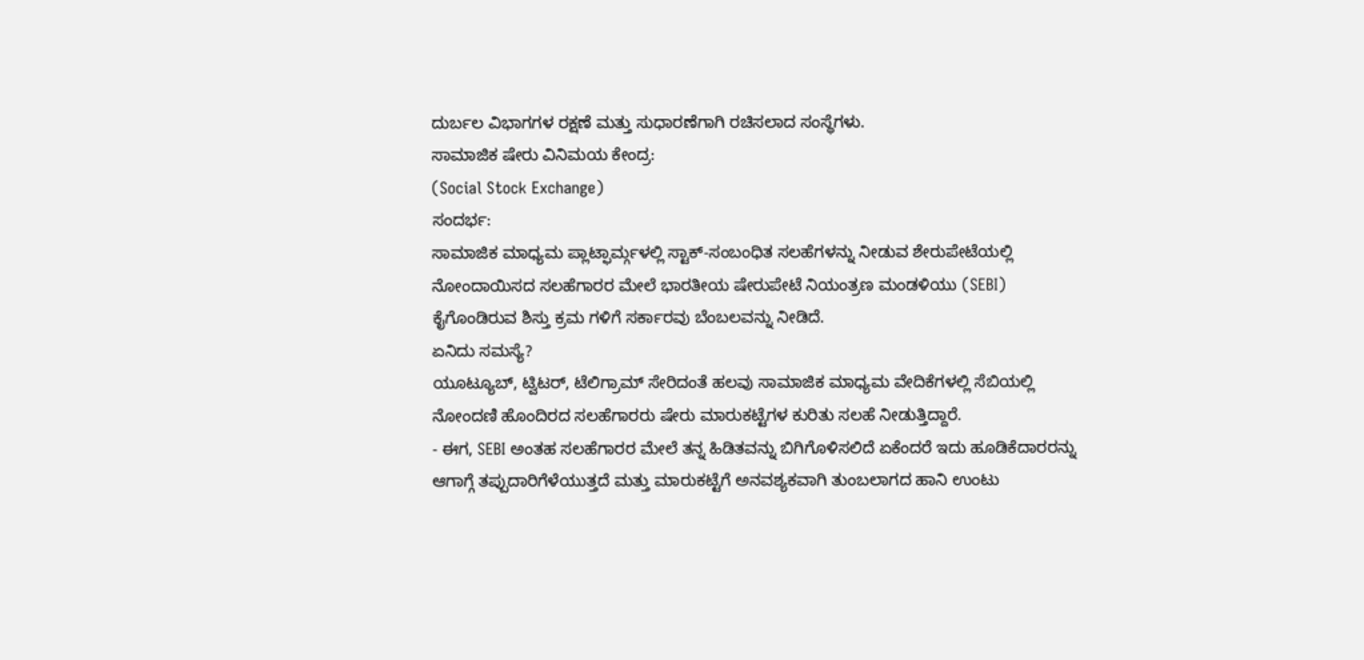ದುರ್ಬಲ ವಿಭಾಗಗಳ ರಕ್ಷಣೆ ಮತ್ತು ಸುಧಾರಣೆಗಾಗಿ ರಚಿಸಲಾದ ಸಂಸ್ಥೆಗಳು.
ಸಾಮಾಜಿಕ ಷೇರು ವಿನಿಮಯ ಕೇಂದ್ರ:
(Social Stock Exchange)
ಸಂದರ್ಭ:
ಸಾಮಾಜಿಕ ಮಾಧ್ಯಮ ಪ್ಲಾಟ್ಫಾರ್ಮ್ಗಳಲ್ಲಿ ಸ್ಟಾಕ್-ಸಂಬಂಧಿತ ಸಲಹೆಗಳನ್ನು ನೀಡುವ ಶೇರುಪೇಟೆಯಲ್ಲಿ ನೋಂದಾಯಿಸದ ಸಲಹೆಗಾರರ ಮೇಲೆ ಭಾರತೀಯ ಷೇರುಪೇಟೆ ನಿಯಂತ್ರಣ ಮಂಡಳಿಯು (SEBI) ಕೈಗೊಂಡಿರುವ ಶಿಸ್ತು ಕ್ರಮ ಗಳಿಗೆ ಸರ್ಕಾರವು ಬೆಂಬಲವನ್ನು ನೀಡಿದೆ.
ಏನಿದು ಸಮಸ್ಯೆ?
ಯೂಟ್ಯೂಬ್, ಟ್ವಿಟರ್, ಟೆಲಿಗ್ರಾಮ್ ಸೇರಿದಂತೆ ಹಲವು ಸಾಮಾಜಿಕ ಮಾಧ್ಯಮ ವೇದಿಕೆಗಳಲ್ಲಿ ಸೆಬಿಯಲ್ಲಿ ನೋಂದಣಿ ಹೊಂದಿರದ ಸಲಹೆಗಾರರು ಷೇರು ಮಾರುಕಟ್ಟೆಗಳ ಕುರಿತು ಸಲಹೆ ನೀಡುತ್ತಿದ್ದಾರೆ.
- ಈಗ, SEBI ಅಂತಹ ಸಲಹೆಗಾರರ ಮೇಲೆ ತನ್ನ ಹಿಡಿತವನ್ನು ಬಿಗಿಗೊಳಿಸಲಿದೆ ಏಕೆಂದರೆ ಇದು ಹೂಡಿಕೆದಾರರನ್ನು ಆಗಾಗ್ಗೆ ತಪ್ಪುದಾರಿಗೆಳೆಯುತ್ತದೆ ಮತ್ತು ಮಾರುಕಟ್ಟೆಗೆ ಅನವಶ್ಯಕವಾಗಿ ತುಂಬಲಾಗದ ಹಾನಿ ಉಂಟು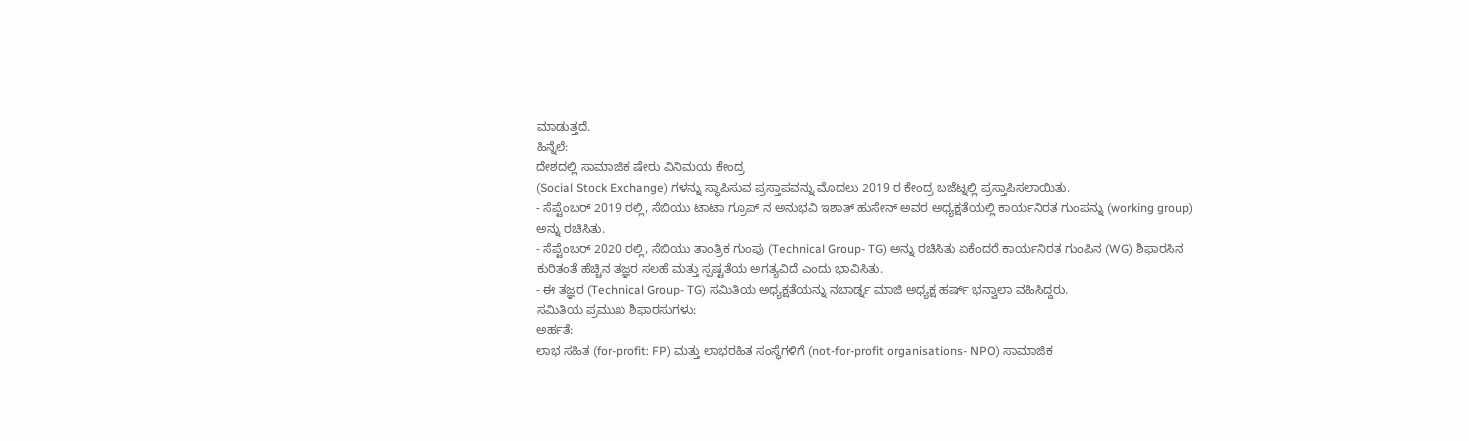ಮಾಡುತ್ತದೆ.
ಹಿನ್ನೆಲೆ:
ದೇಶದಲ್ಲಿ ಸಾಮಾಜಿಕ ಷೇರು ವಿನಿಮಯ ಕೇಂದ್ರ
(Social Stock Exchange) ಗಳನ್ನು ಸ್ಥಾಪಿಸುವ ಪ್ರಸ್ತಾಪವನ್ನು ಮೊದಲು 2019 ರ ಕೇಂದ್ರ ಬಜೆಟ್ನಲ್ಲಿ ಪ್ರಸ್ತಾಪಿಸಲಾಯಿತು.
- ಸೆಪ್ಟೆಂಬರ್ 2019 ರಲ್ಲಿ, ಸೆಬಿಯು ಟಾಟಾ ಗ್ರೂಪ್ ನ ಅನುಭವಿ ಇಶಾತ್ ಹುಸೇನ್ ಅವರ ಅಧ್ಯಕ್ಷತೆಯಲ್ಲಿ ಕಾರ್ಯನಿರತ ಗುಂಪನ್ನು (working group) ಅನ್ನು ರಚಿಸಿತು.
- ಸೆಪ್ಟೆಂಬರ್ 2020 ರಲ್ಲಿ, ಸೆಬಿಯು ತಾಂತ್ರಿಕ ಗುಂಪು (Technical Group- TG) ಅನ್ನು ರಚಿಸಿತು ಏಕೆಂದರೆ ಕಾರ್ಯನಿರತ ಗುಂಪಿನ (WG) ಶಿಫಾರಸಿನ ಕುರಿತಂತೆ ಹೆಚ್ಚಿನ ತಜ್ಞರ ಸಲಹೆ ಮತ್ತು ಸ್ಪಷ್ಟತೆಯ ಅಗತ್ಯವಿದೆ ಎಂದು ಭಾವಿಸಿತು.
- ಈ ತಜ್ಞರ (Technical Group- TG) ಸಮಿತಿಯ ಅಧ್ಯಕ್ಷತೆಯನ್ನು ನಬಾರ್ಡ್ನ ಮಾಜಿ ಅಧ್ಯಕ್ಷ ಹರ್ಷ್ ಭನ್ವಾಲಾ ವಹಿಸಿದ್ದರು.
ಸಮಿತಿಯ ಪ್ರಮುಖ ಶಿಫಾರಸುಗಳು:
ಅರ್ಹತೆ:
ಲಾಭ ಸಹಿತ (for-profit: FP) ಮತ್ತು ಲಾಭರಹಿತ ಸಂಸ್ಥೆಗಳಿಗೆ (not-for-profit organisations- NPO) ಸಾಮಾಜಿಕ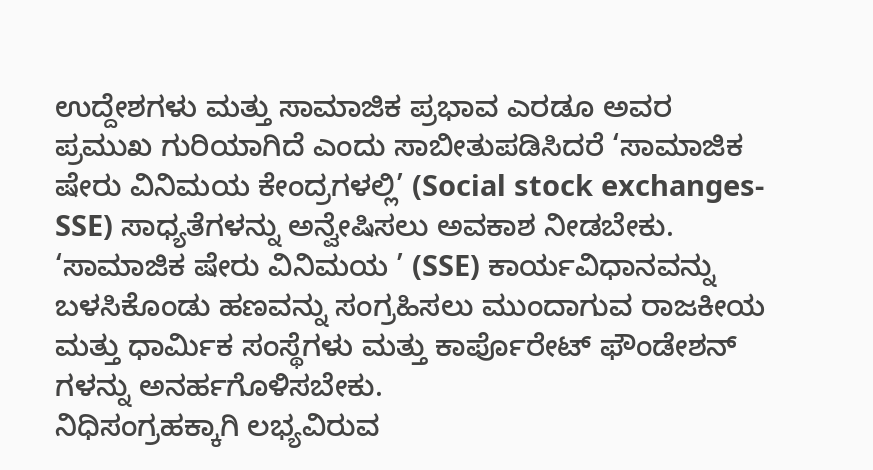ಉದ್ದೇಶಗಳು ಮತ್ತು ಸಾಮಾಜಿಕ ಪ್ರಭಾವ ಎರಡೂ ಅವರ ಪ್ರಮುಖ ಗುರಿಯಾಗಿದೆ ಎಂದು ಸಾಬೀತುಪಡಿಸಿದರೆ ‘ಸಾಮಾಜಿಕ ಷೇರು ವಿನಿಮಯ ಕೇಂದ್ರಗಳಲ್ಲಿ’ (Social stock exchanges- SSE) ಸಾಧ್ಯತೆಗಳನ್ನು ಅನ್ವೇಷಿಸಲು ಅವಕಾಶ ನೀಡಬೇಕು.
‘ಸಾಮಾಜಿಕ ಷೇರು ವಿನಿಮಯ ’ (SSE) ಕಾರ್ಯವಿಧಾನವನ್ನು ಬಳಸಿಕೊಂಡು ಹಣವನ್ನು ಸಂಗ್ರಹಿಸಲು ಮುಂದಾಗುವ ರಾಜಕೀಯ ಮತ್ತು ಧಾರ್ಮಿಕ ಸಂಸ್ಥೆಗಳು ಮತ್ತು ಕಾರ್ಪೊರೇಟ್ ಫೌಂಡೇಶನ್ ಗಳನ್ನು ಅನರ್ಹಗೊಳಿಸಬೇಕು.
ನಿಧಿಸಂಗ್ರಹಕ್ಕಾಗಿ ಲಭ್ಯವಿರುವ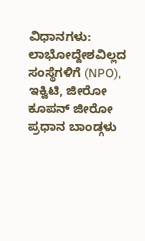ವಿಧಾನಗಳು:
ಲಾಭೋದ್ದೇಶವಿಲ್ಲದ ಸಂಸ್ಥೆಗಳಿಗೆ (NPO), ಇಕ್ವಿಟಿ, ಜೀರೋ ಕೂಪನ್ ಜೀರೋ ಪ್ರಧಾನ ಬಾಂಡ್ಗಳು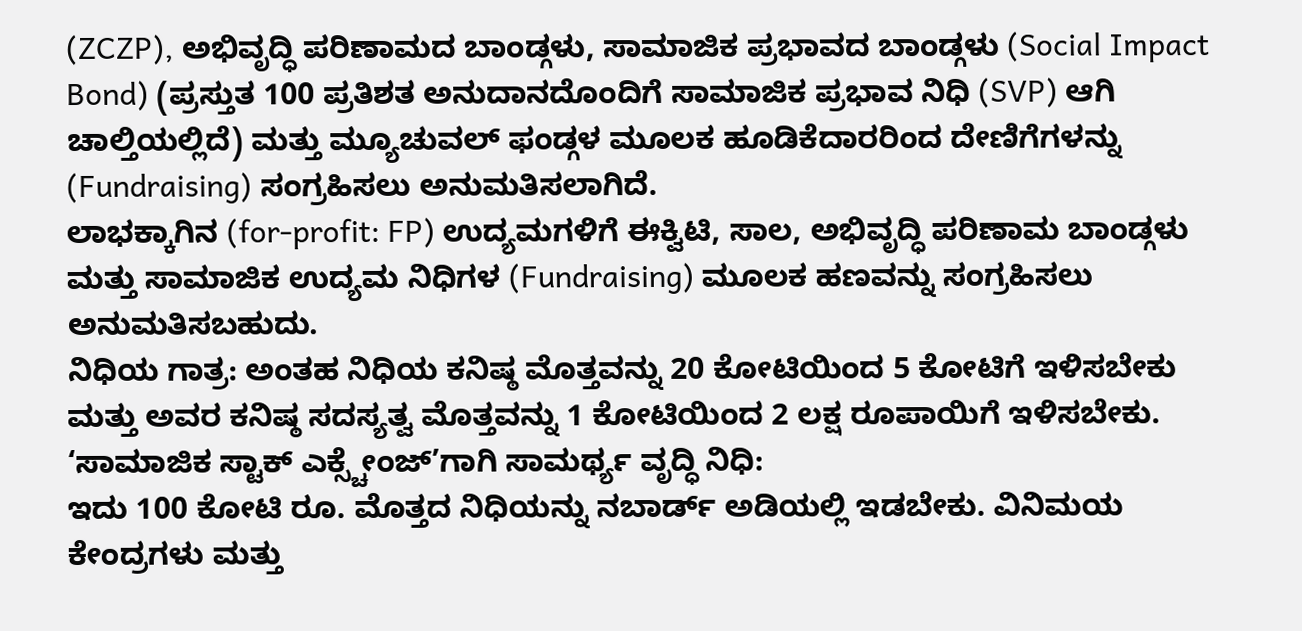(ZCZP), ಅಭಿವೃದ್ಧಿ ಪರಿಣಾಮದ ಬಾಂಡ್ಗಳು, ಸಾಮಾಜಿಕ ಪ್ರಭಾವದ ಬಾಂಡ್ಗಳು (Social Impact Bond) (ಪ್ರಸ್ತುತ 100 ಪ್ರತಿಶತ ಅನುದಾನದೊಂದಿಗೆ ಸಾಮಾಜಿಕ ಪ್ರಭಾವ ನಿಧಿ (SVP) ಆಗಿ ಚಾಲ್ತಿಯಲ್ಲಿದೆ) ಮತ್ತು ಮ್ಯೂಚುವಲ್ ಫಂಡ್ಗಳ ಮೂಲಕ ಹೂಡಿಕೆದಾರರಿಂದ ದೇಣಿಗೆಗಳನ್ನು (Fundraising) ಸಂಗ್ರಹಿಸಲು ಅನುಮತಿಸಲಾಗಿದೆ.
ಲಾಭಕ್ಕಾಗಿನ (for-profit: FP) ಉದ್ಯಮಗಳಿಗೆ ಈಕ್ವಿಟಿ, ಸಾಲ, ಅಭಿವೃದ್ಧಿ ಪರಿಣಾಮ ಬಾಂಡ್ಗಳು ಮತ್ತು ಸಾಮಾಜಿಕ ಉದ್ಯಮ ನಿಧಿಗಳ (Fundraising) ಮೂಲಕ ಹಣವನ್ನು ಸಂಗ್ರಹಿಸಲು ಅನುಮತಿಸಬಹುದು.
ನಿಧಿಯ ಗಾತ್ರ: ಅಂತಹ ನಿಧಿಯ ಕನಿಷ್ಠ ಮೊತ್ತವನ್ನು 20 ಕೋಟಿಯಿಂದ 5 ಕೋಟಿಗೆ ಇಳಿಸಬೇಕು ಮತ್ತು ಅವರ ಕನಿಷ್ಠ ಸದಸ್ಯತ್ವ ಮೊತ್ತವನ್ನು 1 ಕೋಟಿಯಿಂದ 2 ಲಕ್ಷ ರೂಪಾಯಿಗೆ ಇಳಿಸಬೇಕು.
‘ಸಾಮಾಜಿಕ ಸ್ಟಾಕ್ ಎಕ್ಸ್ಚೇಂಜ್’ಗಾಗಿ ಸಾಮರ್ಥ್ಯ ವೃದ್ಧಿ ನಿಧಿ:
ಇದು 100 ಕೋಟಿ ರೂ. ಮೊತ್ತದ ನಿಧಿಯನ್ನು ನಬಾರ್ಡ್ ಅಡಿಯಲ್ಲಿ ಇಡಬೇಕು. ವಿನಿಮಯ ಕೇಂದ್ರಗಳು ಮತ್ತು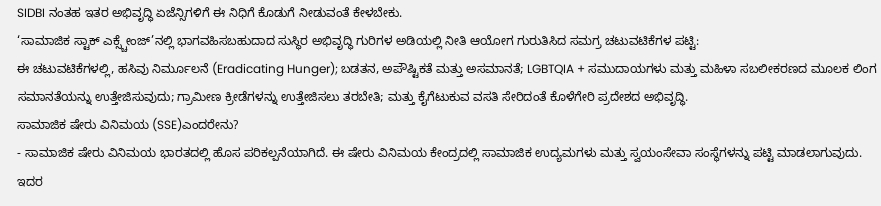SIDBI ನಂತಹ ಇತರ ಅಭಿವೃದ್ಧಿ ಏಜೆನ್ಸಿಗಳಿಗೆ ಈ ನಿಧಿಗೆ ಕೊಡುಗೆ ನೀಡುವಂತೆ ಕೇಳಬೇಕು.
‘ಸಾಮಾಜಿಕ ಸ್ಟಾಕ್ ಎಕ್ಸ್ಚೇಂಜ್’ನಲ್ಲಿ ಭಾಗವಹಿಸಬಹುದಾದ ಸುಸ್ಥಿರ ಅಭಿವೃದ್ಧಿ ಗುರಿಗಳ ಅಡಿಯಲ್ಲಿ ನೀತಿ ಆಯೋಗ ಗುರುತಿಸಿದ ಸಮಗ್ರ ಚಟುವಟಿಕೆಗಳ ಪಟ್ಟಿ:
ಈ ಚಟುವಟಿಕೆಗಳಲ್ಲಿ, ಹಸಿವು ನಿರ್ಮೂಲನೆ (Eradicating Hunger); ಬಡತನ, ಅಪೌಷ್ಟಿಕತೆ ಮತ್ತು ಅಸಮಾನತೆ; LGBTQIA + ಸಮುದಾಯಗಳು ಮತ್ತು ಮಹಿಳಾ ಸಬಲೀಕರಣದ ಮೂಲಕ ಲಿಂಗ ಸಮಾನತೆಯನ್ನು ಉತ್ತೇಜಿಸುವುದು; ಗ್ರಾಮೀಣ ಕ್ರೀಡೆಗಳನ್ನು ಉತ್ತೇಜಿಸಲು ತರಬೇತಿ; ಮತ್ತು ಕೈಗೆಟುಕುವ ವಸತಿ ಸೇರಿದಂತೆ ಕೊಳೆಗೇರಿ ಪ್ರದೇಶದ ಅಭಿವೃದ್ಧಿ.
ಸಾಮಾಜಿಕ ಷೇರು ವಿನಿಮಯ (SSE)ಎಂದರೇನು?
- ಸಾಮಾಜಿಕ ಷೇರು ವಿನಿಮಯ ಭಾರತದಲ್ಲಿ ಹೊಸ ಪರಿಕಲ್ಪನೆಯಾಗಿದೆ. ಈ ಷೇರು ವಿನಿಮಯ ಕೇಂದ್ರದಲ್ಲಿ ಸಾಮಾಜಿಕ ಉದ್ಯಮಗಳು ಮತ್ತು ಸ್ವಯಂಸೇವಾ ಸಂಸ್ಥೆಗಳನ್ನು ಪಟ್ಟಿ ಮಾಡಲಾಗುವುದು. ಇದರ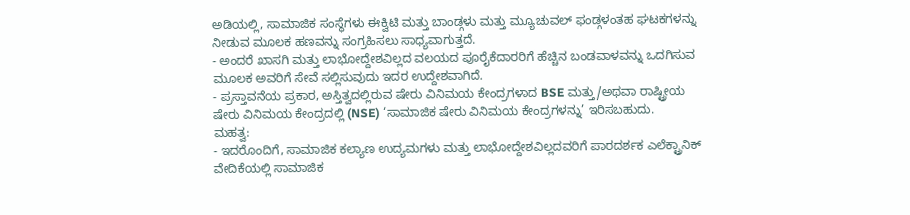ಅಡಿಯಲ್ಲಿ, ಸಾಮಾಜಿಕ ಸಂಸ್ಥೆಗಳು ಈಕ್ವಿಟಿ ಮತ್ತು ಬಾಂಡ್ಗಳು ಮತ್ತು ಮ್ಯೂಚುವಲ್ ಫಂಡ್ಗಳಂತಹ ಘಟಕಗಳನ್ನು ನೀಡುವ ಮೂಲಕ ಹಣವನ್ನು ಸಂಗ್ರಹಿಸಲು ಸಾಧ್ಯವಾಗುತ್ತದೆ.
- ಅಂದರೆ ಖಾಸಗಿ ಮತ್ತು ಲಾಭೋದ್ದೇಶವಿಲ್ಲದ ವಲಯದ ಪೂರೈಕೆದಾರರಿಗೆ ಹೆಚ್ಚಿನ ಬಂಡವಾಳವನ್ನು ಒದಗಿಸುವ ಮೂಲಕ ಅವರಿಗೆ ಸೇವೆ ಸಲ್ಲಿಸುವುದು ಇದರ ಉದ್ದೇಶವಾಗಿದೆ.
- ಪ್ರಸ್ತಾವನೆಯ ಪ್ರಕಾರ, ಅಸ್ತಿತ್ವದಲ್ಲಿರುವ ಷೇರು ವಿನಿಮಯ ಕೇಂದ್ರಗಳಾದ BSE ಮತ್ತು/ಅಥವಾ ರಾಷ್ಟ್ರೀಯ ಷೇರು ವಿನಿಮಯ ಕೇಂದ್ರದಲ್ಲಿ (NSE) ‘ಸಾಮಾಜಿಕ ಷೇರು ವಿನಿಮಯ ಕೇಂದ್ರಗಳನ್ನು’ ಇರಿಸಬಹುದು.
ಮಹತ್ವ:
- ಇದರೊಂದಿಗೆ, ಸಾಮಾಜಿಕ ಕಲ್ಯಾಣ ಉದ್ಯಮಗಳು ಮತ್ತು ಲಾಭೋದ್ದೇಶವಿಲ್ಲದವರಿಗೆ ಪಾರದರ್ಶಕ ಎಲೆಕ್ಟ್ರಾನಿಕ್ ವೇದಿಕೆಯಲ್ಲಿ ಸಾಮಾಜಿಕ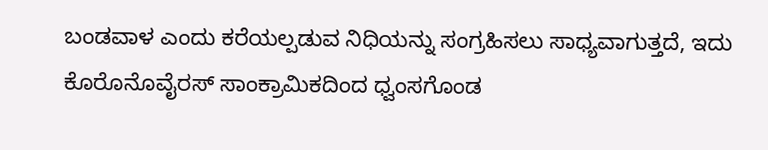ಬಂಡವಾಳ ಎಂದು ಕರೆಯಲ್ಪಡುವ ನಿಧಿಯನ್ನು ಸಂಗ್ರಹಿಸಲು ಸಾಧ್ಯವಾಗುತ್ತದೆ, ಇದು ಕೊರೊನೊವೈರಸ್ ಸಾಂಕ್ರಾಮಿಕದಿಂದ ಧ್ವಂಸಗೊಂಡ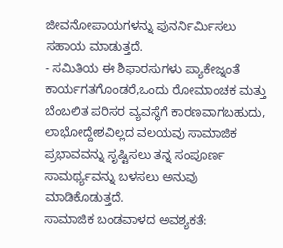ಜೀವನೋಪಾಯಗಳನ್ನು ಪುನರ್ನಿರ್ಮಿಸಲು ಸಹಾಯ ಮಾಡುತ್ತದೆ.
- ಸಮಿತಿಯ ಈ ಶಿಫಾರಸುಗಳು ಪ್ಯಾಕೇಜ್ನಂತೆ ಕಾರ್ಯಗತಗೊಂಡರೆ,ಒಂದು ರೋಮಾಂಚಕ ಮತ್ತು ಬೆಂಬಲಿತ ಪರಿಸರ ವ್ಯವಸ್ಥೆಗೆ ಕಾರಣವಾಗಬಹುದು, ಲಾಭೋದ್ದೇಶವಿಲ್ಲದ ವಲಯವು ಸಾಮಾಜಿಕ ಪ್ರಭಾವವನ್ನು ಸೃಷ್ಟಿಸಲು ತನ್ನ ಸಂಪೂರ್ಣ ಸಾಮರ್ಥ್ಯವನ್ನು ಬಳಸಲು ಅನುವು ಮಾಡಿಕೊಡುತ್ತದೆ.
ಸಾಮಾಜಿಕ ಬಂಡವಾಳದ ಅವಶ್ಯಕತೆ: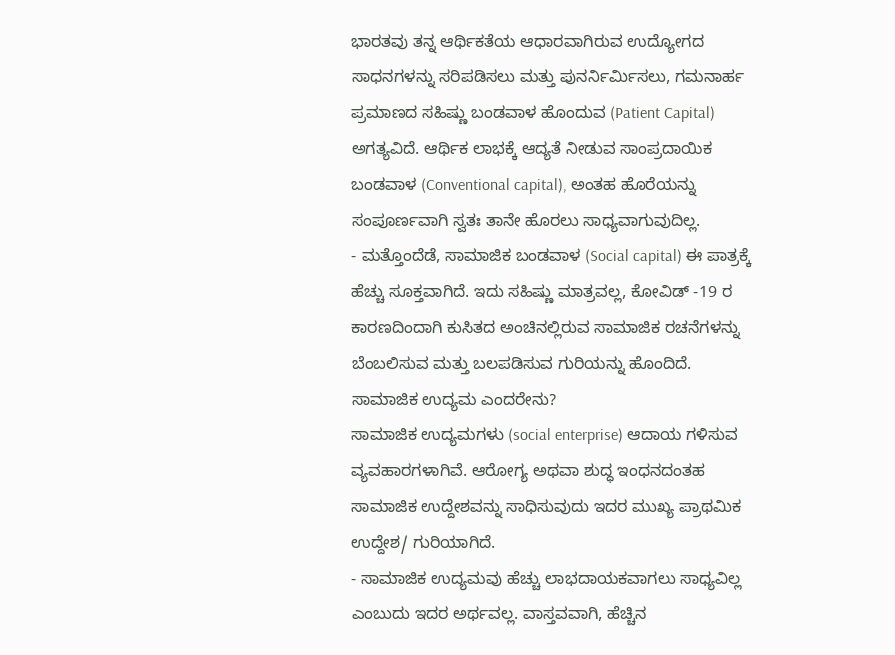ಭಾರತವು ತನ್ನ ಆರ್ಥಿಕತೆಯ ಆಧಾರವಾಗಿರುವ ಉದ್ಯೋಗದ ಸಾಧನಗಳನ್ನು ಸರಿಪಡಿಸಲು ಮತ್ತು ಪುನರ್ನಿರ್ಮಿಸಲು, ಗಮನಾರ್ಹ ಪ್ರಮಾಣದ ಸಹಿಷ್ಣು ಬಂಡವಾಳ ಹೊಂದುವ (Patient Capital) ಅಗತ್ಯವಿದೆ. ಆರ್ಥಿಕ ಲಾಭಕ್ಕೆ ಆದ್ಯತೆ ನೀಡುವ ಸಾಂಪ್ರದಾಯಿಕ ಬಂಡವಾಳ (Conventional capital), ಅಂತಹ ಹೊರೆಯನ್ನು ಸಂಪೂರ್ಣವಾಗಿ ಸ್ವತಃ ತಾನೇ ಹೊರಲು ಸಾಧ್ಯವಾಗುವುದಿಲ್ಲ.
- ಮತ್ತೊಂದೆಡೆ, ಸಾಮಾಜಿಕ ಬಂಡವಾಳ (Social capital) ಈ ಪಾತ್ರಕ್ಕೆ ಹೆಚ್ಚು ಸೂಕ್ತವಾಗಿದೆ. ಇದು ಸಹಿಷ್ಣು ಮಾತ್ರವಲ್ಲ, ಕೋವಿಡ್ -19 ರ ಕಾರಣದಿಂದಾಗಿ ಕುಸಿತದ ಅಂಚಿನಲ್ಲಿರುವ ಸಾಮಾಜಿಕ ರಚನೆಗಳನ್ನು ಬೆಂಬಲಿಸುವ ಮತ್ತು ಬಲಪಡಿಸುವ ಗುರಿಯನ್ನು ಹೊಂದಿದೆ.
ಸಾಮಾಜಿಕ ಉದ್ಯಮ ಎಂದರೇನು?
ಸಾಮಾಜಿಕ ಉದ್ಯಮಗಳು (social enterprise) ಆದಾಯ ಗಳಿಸುವ ವ್ಯವಹಾರಗಳಾಗಿವೆ. ಆರೋಗ್ಯ ಅಥವಾ ಶುದ್ಧ ಇಂಧನದಂತಹ ಸಾಮಾಜಿಕ ಉದ್ದೇಶವನ್ನು ಸಾಧಿಸುವುದು ಇದರ ಮುಖ್ಯ ಪ್ರಾಥಮಿಕ ಉದ್ದೇಶ/ ಗುರಿಯಾಗಿದೆ.
- ಸಾಮಾಜಿಕ ಉದ್ಯಮವು ಹೆಚ್ಚು ಲಾಭದಾಯಕವಾಗಲು ಸಾಧ್ಯವಿಲ್ಲ ಎಂಬುದು ಇದರ ಅರ್ಥವಲ್ಲ. ವಾಸ್ತವವಾಗಿ, ಹೆಚ್ಚಿನ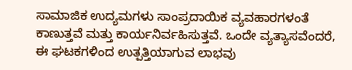ಸಾಮಾಜಿಕ ಉದ್ಯಮಗಳು ಸಾಂಪ್ರದಾಯಿಕ ವ್ಯವಹಾರಗಳಂತೆ ಕಾಣುತ್ತವೆ ಮತ್ತು ಕಾರ್ಯನಿರ್ವಹಿಸುತ್ತವೆ. ಒಂದೇ ವ್ಯತ್ಯಾಸವೆಂದರೆ, ಈ ಘಟಕಗಳಿಂದ ಉತ್ಪತ್ತಿಯಾಗುವ ಲಾಭವು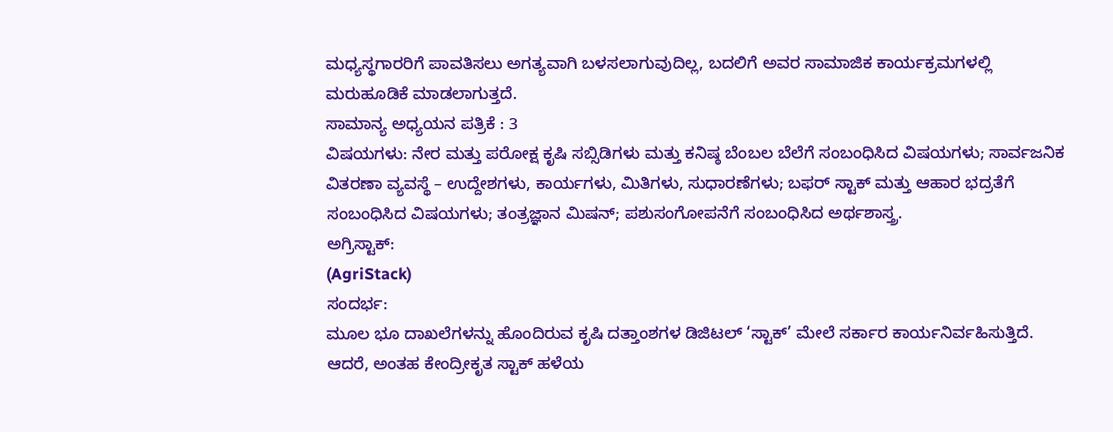ಮಧ್ಯಸ್ಥಗಾರರಿಗೆ ಪಾವತಿಸಲು ಅಗತ್ಯವಾಗಿ ಬಳಸಲಾಗುವುದಿಲ್ಲ, ಬದಲಿಗೆ ಅವರ ಸಾಮಾಜಿಕ ಕಾರ್ಯಕ್ರಮಗಳಲ್ಲಿ ಮರುಹೂಡಿಕೆ ಮಾಡಲಾಗುತ್ತದೆ.
ಸಾಮಾನ್ಯ ಅಧ್ಯಯನ ಪತ್ರಿಕೆ : 3
ವಿಷಯಗಳು: ನೇರ ಮತ್ತು ಪರೋಕ್ಷ ಕೃಷಿ ಸಬ್ಸಿಡಿಗಳು ಮತ್ತು ಕನಿಷ್ಠ ಬೆಂಬಲ ಬೆಲೆಗೆ ಸಂಬಂಧಿಸಿದ ವಿಷಯಗಳು; ಸಾರ್ವಜನಿಕ ವಿತರಣಾ ವ್ಯವಸ್ಥೆ – ಉದ್ದೇಶಗಳು, ಕಾರ್ಯಗಳು, ಮಿತಿಗಳು, ಸುಧಾರಣೆಗಳು; ಬಫರ್ ಸ್ಟಾಕ್ ಮತ್ತು ಆಹಾರ ಭದ್ರತೆಗೆ ಸಂಬಂಧಿಸಿದ ವಿಷಯಗಳು; ತಂತ್ರಜ್ಞಾನ ಮಿಷನ್; ಪಶುಸಂಗೋಪನೆಗೆ ಸಂಬಂಧಿಸಿದ ಅರ್ಥಶಾಸ್ತ್ರ.
ಅಗ್ರಿಸ್ಟಾಕ್:
(AgriStack)
ಸಂದರ್ಭ:
ಮೂಲ ಭೂ ದಾಖಲೆಗಳನ್ನು ಹೊಂದಿರುವ ಕೃಷಿ ದತ್ತಾಂಶಗಳ ಡಿಜಿಟಲ್ ‘ಸ್ಟಾಕ್’ ಮೇಲೆ ಸರ್ಕಾರ ಕಾರ್ಯನಿರ್ವಹಿಸುತ್ತಿದೆ.
ಆದರೆ, ಅಂತಹ ಕೇಂದ್ರೀಕೃತ ಸ್ಟಾಕ್ ಹಳೆಯ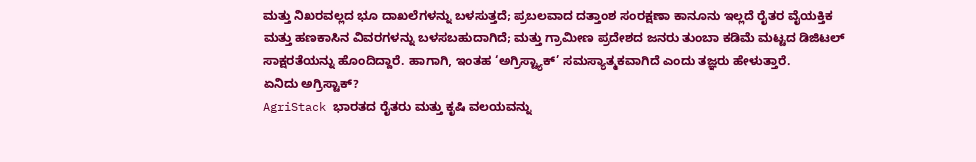ಮತ್ತು ನಿಖರವಲ್ಲದ ಭೂ ದಾಖಲೆಗಳನ್ನು ಬಳಸುತ್ತದೆ; ಪ್ರಬಲವಾದ ದತ್ತಾಂಶ ಸಂರಕ್ಷಣಾ ಕಾನೂನು ಇಲ್ಲದೆ ರೈತರ ವೈಯಕ್ತಿಕ ಮತ್ತು ಹಣಕಾಸಿನ ವಿವರಗಳನ್ನು ಬಳಸಬಹುದಾಗಿದೆ; ಮತ್ತು ಗ್ರಾಮೀಣ ಪ್ರದೇಶದ ಜನರು ತುಂಬಾ ಕಡಿಮೆ ಮಟ್ಟದ ಡಿಜಿಟಲ್ ಸಾಕ್ಷರತೆಯನ್ನು ಹೊಂದಿದ್ದಾರೆ. ಹಾಗಾಗಿ, ಇಂತಹ ‘ಅಗ್ರಿಸ್ಟ್ಯಾಕ್’ ಸಮಸ್ಯಾತ್ಮಕವಾಗಿದೆ ಎಂದು ತಜ್ಞರು ಹೇಳುತ್ತಾರೆ.
ಏನಿದು ಅಗ್ರಿಸ್ಟಾಕ್?
AgriStack ಭಾರತದ ರೈತರು ಮತ್ತು ಕೃಷಿ ವಲಯವನ್ನು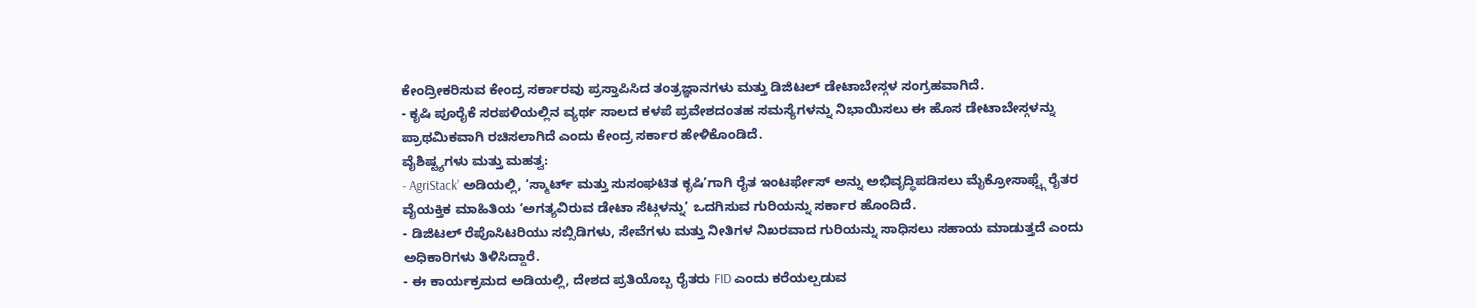ಕೇಂದ್ರೀಕರಿಸುವ ಕೇಂದ್ರ ಸರ್ಕಾರವು ಪ್ರಸ್ತಾಪಿಸಿದ ತಂತ್ರಜ್ಞಾನಗಳು ಮತ್ತು ಡಿಜಿಟಲ್ ಡೇಟಾಬೇಸ್ಗಳ ಸಂಗ್ರಹವಾಗಿದೆ.
- ಕೃಷಿ ಪೂರೈಕೆ ಸರಪಳಿಯಲ್ಲಿನ ವ್ಯರ್ಥ ಸಾಲದ ಕಳಪೆ ಪ್ರವೇಶದಂತಹ ಸಮಸ್ಯೆಗಳನ್ನು ನಿಭಾಯಿಸಲು ಈ ಹೊಸ ಡೇಟಾಬೇಸ್ಗಳನ್ನು ಪ್ರಾಥಮಿಕವಾಗಿ ರಚಿಸಲಾಗಿದೆ ಎಂದು ಕೇಂದ್ರ ಸರ್ಕಾರ ಹೇಳಿಕೊಂಡಿದೆ.
ವೈಶಿಷ್ಟ್ಯಗಳು ಮತ್ತು ಮಹತ್ವ:
- AgriStack’ ಅಡಿಯಲ್ಲಿ, ‘ಸ್ಮಾರ್ಟ್ ಮತ್ತು ಸುಸಂಘಟಿತ ಕೃಷಿ’ಗಾಗಿ ರೈತ ಇಂಟರ್ಫೇಸ್ ಅನ್ನು ಅಭಿವೃದ್ಧಿಪಡಿಸಲು ಮೈಕ್ರೋಸಾಫ್ಟ್ಗೆ ರೈತರ ವೈಯಕ್ತಿಕ ಮಾಹಿತಿಯ ‘ಅಗತ್ಯವಿರುವ ಡೇಟಾ ಸೆಟ್ಗಳನ್ನು’ ಒದಗಿಸುವ ಗುರಿಯನ್ನು ಸರ್ಕಾರ ಹೊಂದಿದೆ.
- ಡಿಜಿಟಲ್ ರೆಪೊಸಿಟರಿಯು ಸಬ್ಸಿಡಿಗಳು, ಸೇವೆಗಳು ಮತ್ತು ನೀತಿಗಳ ನಿಖರವಾದ ಗುರಿಯನ್ನು ಸಾಧಿಸಲು ಸಹಾಯ ಮಾಡುತ್ತದೆ ಎಂದು ಅಧಿಕಾರಿಗಳು ತಿಳಿಸಿದ್ದಾರೆ.
- ಈ ಕಾರ್ಯಕ್ರಮದ ಅಡಿಯಲ್ಲಿ, ದೇಶದ ಪ್ರತಿಯೊಬ್ಬ ರೈತರು FID ಎಂದು ಕರೆಯಲ್ಪಡುವ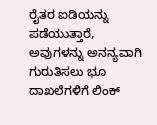ರೈತರ ಐಡಿಯನ್ನು ಪಡೆಯುತ್ತಾರೆ, ಅವುಗಳನ್ನು ಅನನ್ಯವಾಗಿ ಗುರುತಿಸಲು ಭೂ ದಾಖಲೆಗಳಿಗೆ ಲಿಂಕ್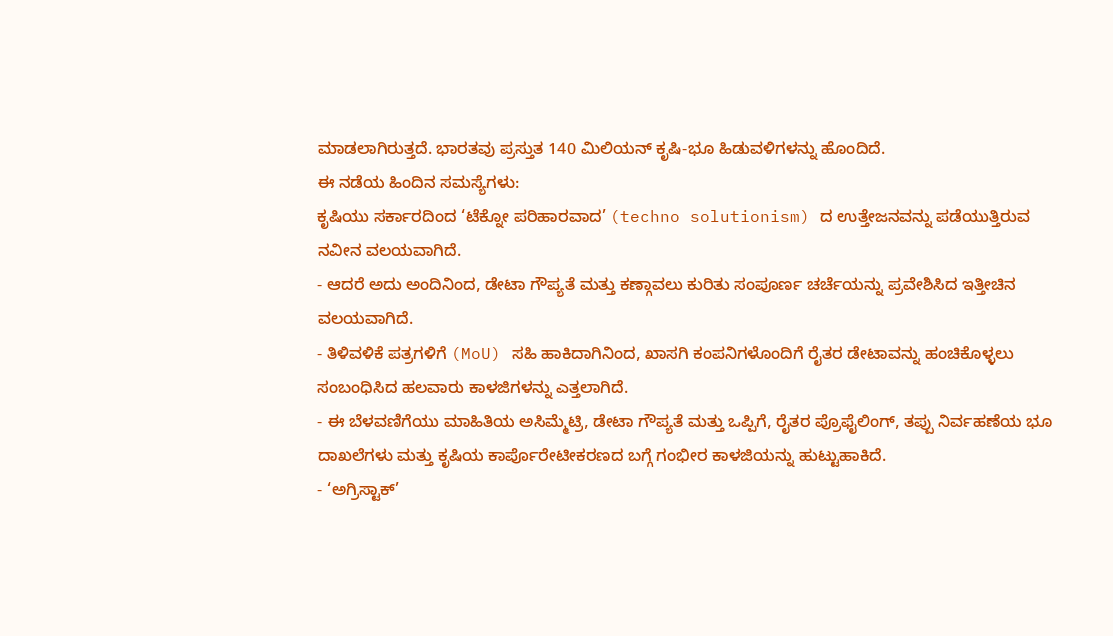ಮಾಡಲಾಗಿರುತ್ತದೆ. ಭಾರತವು ಪ್ರಸ್ತುತ 140 ಮಿಲಿಯನ್ ಕೃಷಿ-ಭೂ ಹಿಡುವಳಿಗಳನ್ನು ಹೊಂದಿದೆ.
ಈ ನಡೆಯ ಹಿಂದಿನ ಸಮಸ್ಯೆಗಳು:
ಕೃಷಿಯು ಸರ್ಕಾರದಿಂದ ‘ಟೆಕ್ನೋ ಪರಿಹಾರವಾದ’ (techno solutionism) ದ ಉತ್ತೇಜನವನ್ನು ಪಡೆಯುತ್ತಿರುವ ನವೀನ ವಲಯವಾಗಿದೆ.
- ಆದರೆ ಅದು ಅಂದಿನಿಂದ, ಡೇಟಾ ಗೌಪ್ಯತೆ ಮತ್ತು ಕಣ್ಗಾವಲು ಕುರಿತು ಸಂಪೂರ್ಣ ಚರ್ಚೆಯನ್ನು ಪ್ರವೇಶಿಸಿದ ಇತ್ತೀಚಿನ ವಲಯವಾಗಿದೆ.
- ತಿಳಿವಳಿಕೆ ಪತ್ರಗಳಿಗೆ (MoU) ಸಹಿ ಹಾಕಿದಾಗಿನಿಂದ, ಖಾಸಗಿ ಕಂಪನಿಗಳೊಂದಿಗೆ ರೈತರ ಡೇಟಾವನ್ನು ಹಂಚಿಕೊಳ್ಳಲು ಸಂಬಂಧಿಸಿದ ಹಲವಾರು ಕಾಳಜಿಗಳನ್ನು ಎತ್ತಲಾಗಿದೆ.
- ಈ ಬೆಳವಣಿಗೆಯು ಮಾಹಿತಿಯ ಅಸಿಮ್ಮೆಟ್ರಿ, ಡೇಟಾ ಗೌಪ್ಯತೆ ಮತ್ತು ಒಪ್ಪಿಗೆ, ರೈತರ ಪ್ರೊಫೈಲಿಂಗ್, ತಪ್ಪು ನಿರ್ವಹಣೆಯ ಭೂ ದಾಖಲೆಗಳು ಮತ್ತು ಕೃಷಿಯ ಕಾರ್ಪೊರೇಟೀಕರಣದ ಬಗ್ಗೆ ಗಂಭೀರ ಕಾಳಜಿಯನ್ನು ಹುಟ್ಟುಹಾಕಿದೆ.
- ‘ಅಗ್ರಿಸ್ಟಾಕ್’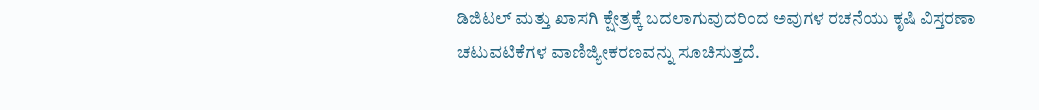ಡಿಜಿಟಲ್ ಮತ್ತು ಖಾಸಗಿ ಕ್ಷೇತ್ರಕ್ಕೆ ಬದಲಾಗುವುದರಿಂದ ಅವುಗಳ ರಚನೆಯು ಕೃಷಿ ವಿಸ್ತರಣಾ ಚಟುವಟಿಕೆಗಳ ವಾಣಿಜ್ಯೀಕರಣವನ್ನು ಸೂಚಿಸುತ್ತದೆ.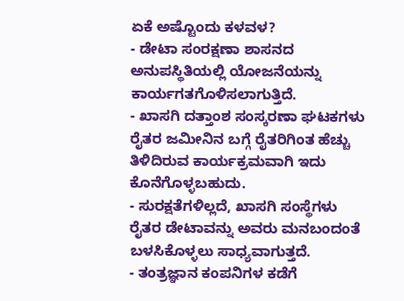ಏಕೆ ಅಷ್ಟೊಂದು ಕಳವಳ?
- ಡೇಟಾ ಸಂರಕ್ಷಣಾ ಶಾಸನದ ಅನುಪಸ್ಥಿತಿಯಲ್ಲಿ ಯೋಜನೆಯನ್ನು ಕಾರ್ಯಗತಗೊಳಿಸಲಾಗುತ್ತಿದೆ.
- ಖಾಸಗಿ ದತ್ತಾಂಶ ಸಂಸ್ಕರಣಾ ಘಟಕಗಳು ರೈತರ ಜಮೀನಿನ ಬಗ್ಗೆ ರೈತರಿಗಿಂತ ಹೆಚ್ಚು ತಿಳಿದಿರುವ ಕಾರ್ಯಕ್ರಮವಾಗಿ ಇದು ಕೊನೆಗೊಳ್ಳಬಹುದು.
- ಸುರಕ್ಷತೆಗಳಿಲ್ಲದೆ, ಖಾಸಗಿ ಸಂಸ್ಥೆಗಳು ರೈತರ ಡೇಟಾವನ್ನು ಅವರು ಮನಬಂದಂತೆ ಬಳಸಿಕೊಳ್ಳಲು ಸಾಧ್ಯವಾಗುತ್ತದೆ.
- ತಂತ್ರಜ್ಞಾನ ಕಂಪನಿಗಳ ಕಡೆಗೆ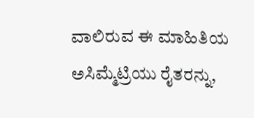ವಾಲಿರುವ ಈ ಮಾಹಿತಿಯ ಅಸಿಮ್ಮೆಟ್ರಿಯು ರೈತರನ್ನು,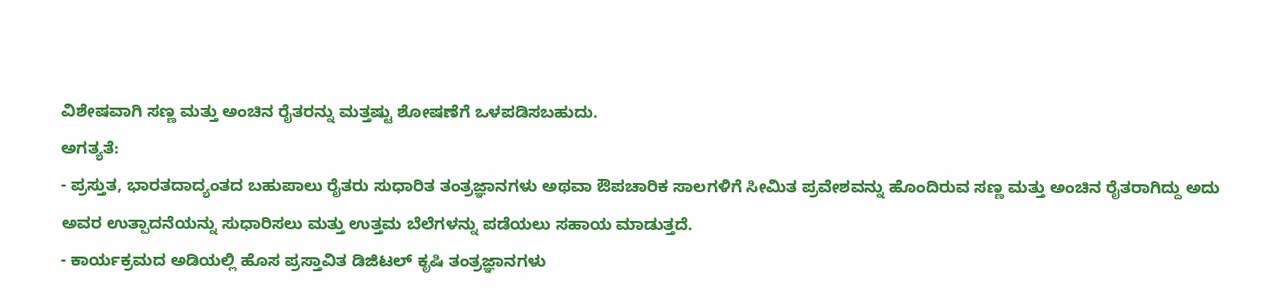ವಿಶೇಷವಾಗಿ ಸಣ್ಣ ಮತ್ತು ಅಂಚಿನ ರೈತರನ್ನು ಮತ್ತಷ್ಟು ಶೋಷಣೆಗೆ ಒಳಪಡಿಸಬಹುದು.
ಅಗತ್ಯತೆ:
- ಪ್ರಸ್ತುತ, ಭಾರತದಾದ್ಯಂತದ ಬಹುಪಾಲು ರೈತರು ಸುಧಾರಿತ ತಂತ್ರಜ್ಞಾನಗಳು ಅಥವಾ ಔಪಚಾರಿಕ ಸಾಲಗಳಿಗೆ ಸೀಮಿತ ಪ್ರವೇಶವನ್ನು ಹೊಂದಿರುವ ಸಣ್ಣ ಮತ್ತು ಅಂಚಿನ ರೈತರಾಗಿದ್ದು ಅದು ಅವರ ಉತ್ಪಾದನೆಯನ್ನು ಸುಧಾರಿಸಲು ಮತ್ತು ಉತ್ತಮ ಬೆಲೆಗಳನ್ನು ಪಡೆಯಲು ಸಹಾಯ ಮಾಡುತ್ತದೆ.
- ಕಾರ್ಯಕ್ರಮದ ಅಡಿಯಲ್ಲಿ ಹೊಸ ಪ್ರಸ್ತಾವಿತ ಡಿಜಿಟಲ್ ಕೃಷಿ ತಂತ್ರಜ್ಞಾನಗಳು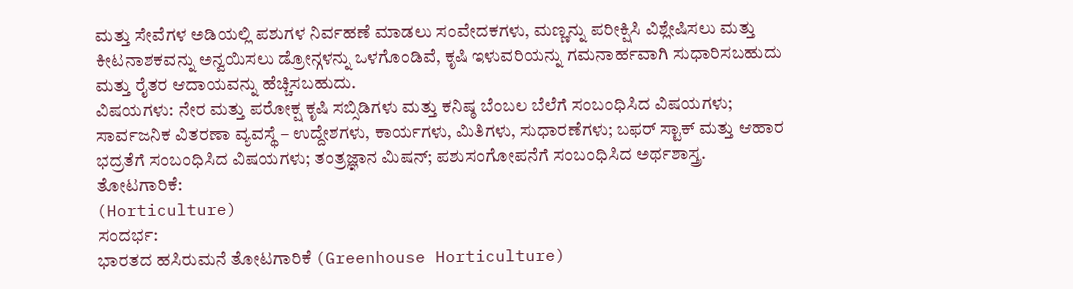ಮತ್ತು ಸೇವೆಗಳ ಅಡಿಯಲ್ಲಿ ಪಶುಗಳ ನಿರ್ವಹಣೆ ಮಾಡಲು ಸಂವೇದಕಗಳು, ಮಣ್ಣನ್ನು ಪರೀಕ್ಷಿಸಿ ವಿಶ್ಲೇಷಿಸಲು ಮತ್ತು ಕೀಟನಾಶಕವನ್ನು ಅನ್ವಯಿಸಲು ಡ್ರೋನ್ಗಳನ್ನು ಒಳಗೊಂಡಿವೆ, ಕೃಷಿ ಇಳುವರಿಯನ್ನು ಗಮನಾರ್ಹವಾಗಿ ಸುಧಾರಿಸಬಹುದು ಮತ್ತು ರೈತರ ಆದಾಯವನ್ನು ಹೆಚ್ಚಿಸಬಹುದು.
ವಿಷಯಗಳು: ನೇರ ಮತ್ತು ಪರೋಕ್ಷ ಕೃಷಿ ಸಬ್ಸಿಡಿಗಳು ಮತ್ತು ಕನಿಷ್ಠ ಬೆಂಬಲ ಬೆಲೆಗೆ ಸಂಬಂಧಿಸಿದ ವಿಷಯಗಳು; ಸಾರ್ವಜನಿಕ ವಿತರಣಾ ವ್ಯವಸ್ಥೆ – ಉದ್ದೇಶಗಳು, ಕಾರ್ಯಗಳು, ಮಿತಿಗಳು, ಸುಧಾರಣೆಗಳು; ಬಫರ್ ಸ್ಟಾಕ್ ಮತ್ತು ಆಹಾರ ಭದ್ರತೆಗೆ ಸಂಬಂಧಿಸಿದ ವಿಷಯಗಳು; ತಂತ್ರಜ್ಞಾನ ಮಿಷನ್; ಪಶುಸಂಗೋಪನೆಗೆ ಸಂಬಂಧಿಸಿದ ಅರ್ಥಶಾಸ್ತ್ರ.
ತೋಟಗಾರಿಕೆ:
(Horticulture)
ಸಂದರ್ಭ:
ಭಾರತದ ಹಸಿರುಮನೆ ತೋಟಗಾರಿಕೆ (Greenhouse Horticulture)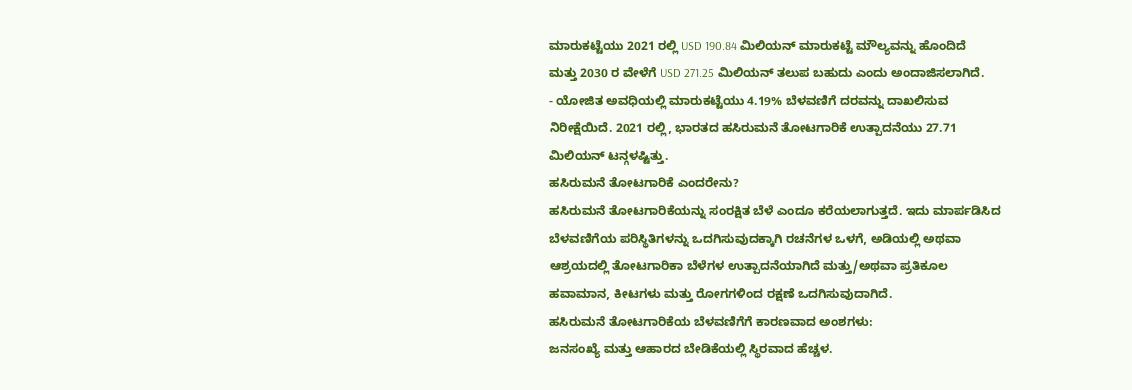ಮಾರುಕಟ್ಟೆಯು 2021 ರಲ್ಲಿ USD 190.84 ಮಿಲಿಯನ್ ಮಾರುಕಟ್ಟೆ ಮೌಲ್ಯವನ್ನು ಹೊಂದಿದೆ ಮತ್ತು 2030 ರ ವೇಳೆಗೆ USD 271.25 ಮಿಲಿಯನ್ ತಲುಪ ಬಹುದು ಎಂದು ಅಂದಾಜಿಸಲಾಗಿದೆ.
- ಯೋಜಿತ ಅವಧಿಯಲ್ಲಿ ಮಾರುಕಟ್ಟೆಯು 4.19% ಬೆಳವಣಿಗೆ ದರವನ್ನು ದಾಖಲಿಸುವ ನಿರೀಕ್ಷೆಯಿದೆ. 2021 ರಲ್ಲಿ, ಭಾರತದ ಹಸಿರುಮನೆ ತೋಟಗಾರಿಕೆ ಉತ್ಪಾದನೆಯು 27.71 ಮಿಲಿಯನ್ ಟನ್ಗಳಷ್ಟಿತ್ತು.
ಹಸಿರುಮನೆ ತೋಟಗಾರಿಕೆ ಎಂದರೇನು?
ಹಸಿರುಮನೆ ತೋಟಗಾರಿಕೆಯನ್ನು ಸಂರಕ್ಷಿತ ಬೆಳೆ ಎಂದೂ ಕರೆಯಲಾಗುತ್ತದೆ. ಇದು ಮಾರ್ಪಡಿಸಿದ ಬೆಳವಣಿಗೆಯ ಪರಿಸ್ಥಿತಿಗಳನ್ನು ಒದಗಿಸುವುದಕ್ಕಾಗಿ ರಚನೆಗಳ ಒಳಗೆ, ಅಡಿಯಲ್ಲಿ ಅಥವಾ ಆಶ್ರಯದಲ್ಲಿ ತೋಟಗಾರಿಕಾ ಬೆಳೆಗಳ ಉತ್ಪಾದನೆಯಾಗಿದೆ ಮತ್ತು/ಅಥವಾ ಪ್ರತಿಕೂಲ ಹವಾಮಾನ, ಕೀಟಗಳು ಮತ್ತು ರೋಗಗಳಿಂದ ರಕ್ಷಣೆ ಒದಗಿಸುವುದಾಗಿದೆ.
ಹಸಿರುಮನೆ ತೋಟಗಾರಿಕೆಯ ಬೆಳವಣಿಗೆಗೆ ಕಾರಣವಾದ ಅಂಶಗಳು:
ಜನಸಂಖ್ಯೆ ಮತ್ತು ಆಹಾರದ ಬೇಡಿಕೆಯಲ್ಲಿ ಸ್ಥಿರವಾದ ಹೆಚ್ಚಳ.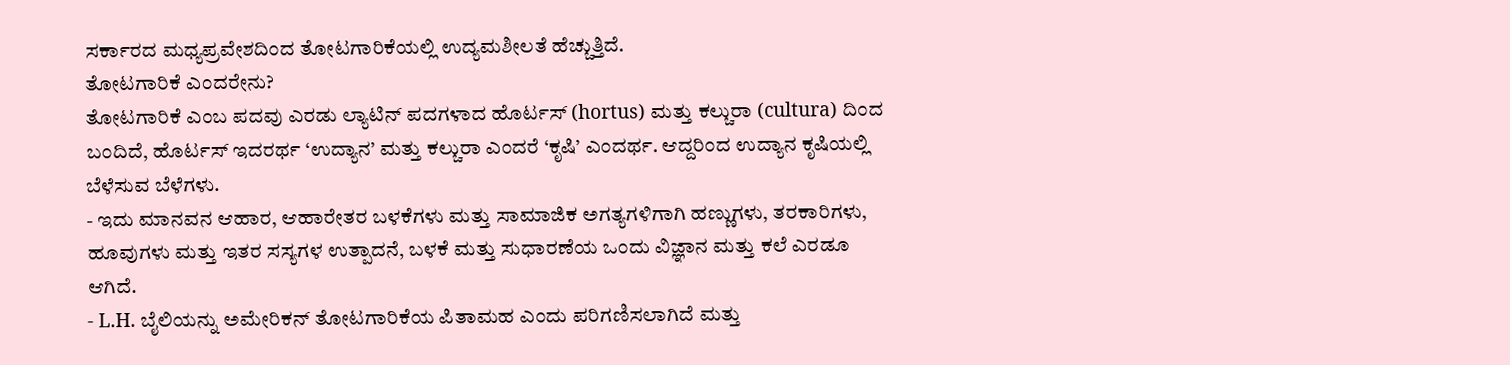ಸರ್ಕಾರದ ಮಧ್ಯಪ್ರವೇಶದಿಂದ ತೋಟಗಾರಿಕೆಯಲ್ಲಿ ಉದ್ಯಮಶೀಲತೆ ಹೆಚ್ಚುತ್ತಿದೆ.
ತೋಟಗಾರಿಕೆ ಎಂದರೇನು?
ತೋಟಗಾರಿಕೆ ಎಂಬ ಪದವು ಎರಡು ಲ್ಯಾಟಿನ್ ಪದಗಳಾದ ಹೊರ್ಟಸ್ (hortus) ಮತ್ತು ಕಲ್ಚುರಾ (cultura) ದಿಂದ ಬಂದಿದೆ, ಹೊರ್ಟಸ್ ಇದರರ್ಥ ‘ಉದ್ಯಾನ’ ಮತ್ತು ಕಲ್ಚುರಾ ಎಂದರೆ ‘ಕೃಷಿ’ ಎಂದರ್ಥ. ಆದ್ದರಿಂದ ಉದ್ಯಾನ ಕೃಷಿಯಲ್ಲಿ ಬೆಳೆಸುವ ಬೆಳೆಗಳು.
- ಇದು ಮಾನವನ ಆಹಾರ, ಆಹಾರೇತರ ಬಳಕೆಗಳು ಮತ್ತು ಸಾಮಾಜಿಕ ಅಗತ್ಯಗಳಿಗಾಗಿ ಹಣ್ಣುಗಳು, ತರಕಾರಿಗಳು, ಹೂವುಗಳು ಮತ್ತು ಇತರ ಸಸ್ಯಗಳ ಉತ್ಪಾದನೆ, ಬಳಕೆ ಮತ್ತು ಸುಧಾರಣೆಯ ಒಂದು ವಿಜ್ಞಾನ ಮತ್ತು ಕಲೆ ಎರಡೂ ಆಗಿದೆ.
- L.H. ಬೈಲಿಯನ್ನು ಅಮೇರಿಕನ್ ತೋಟಗಾರಿಕೆಯ ಪಿತಾಮಹ ಎಂದು ಪರಿಗಣಿಸಲಾಗಿದೆ ಮತ್ತು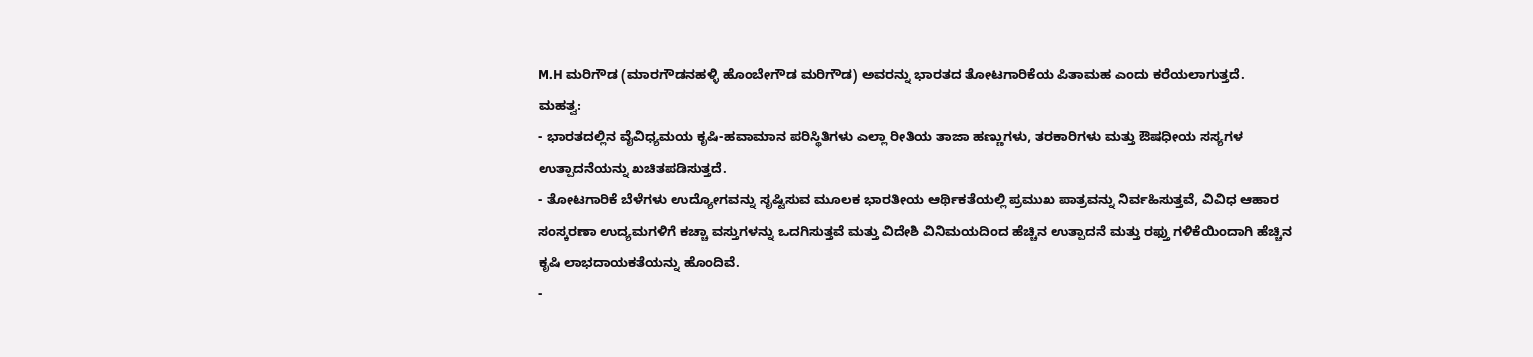M.H ಮರಿಗೌಡ (ಮಾರಗೌಡನಹಳ್ಳಿ ಹೊಂಬೇಗೌಡ ಮರಿಗೌಡ) ಅವರನ್ನು ಭಾರತದ ತೋಟಗಾರಿಕೆಯ ಪಿತಾಮಹ ಎಂದು ಕರೆಯಲಾಗುತ್ತದೆ.
ಮಹತ್ವ:
- ಭಾರತದಲ್ಲಿನ ವೈವಿಧ್ಯಮಯ ಕೃಷಿ-ಹವಾಮಾನ ಪರಿಸ್ಥಿತಿಗಳು ಎಲ್ಲಾ ರೀತಿಯ ತಾಜಾ ಹಣ್ಣುಗಳು, ತರಕಾರಿಗಳು ಮತ್ತು ಔಷಧೀಯ ಸಸ್ಯಗಳ ಉತ್ಪಾದನೆಯನ್ನು ಖಚಿತಪಡಿಸುತ್ತದೆ.
- ತೋಟಗಾರಿಕೆ ಬೆಳೆಗಳು ಉದ್ಯೋಗವನ್ನು ಸೃಷ್ಟಿಸುವ ಮೂಲಕ ಭಾರತೀಯ ಆರ್ಥಿಕತೆಯಲ್ಲಿ ಪ್ರಮುಖ ಪಾತ್ರವನ್ನು ನಿರ್ವಹಿಸುತ್ತವೆ, ವಿವಿಧ ಆಹಾರ ಸಂಸ್ಕರಣಾ ಉದ್ಯಮಗಳಿಗೆ ಕಚ್ಚಾ ವಸ್ತುಗಳನ್ನು ಒದಗಿಸುತ್ತವೆ ಮತ್ತು ವಿದೇಶಿ ವಿನಿಮಯದಿಂದ ಹೆಚ್ಚಿನ ಉತ್ಪಾದನೆ ಮತ್ತು ರಫ್ತು ಗಳಿಕೆಯಿಂದಾಗಿ ಹೆಚ್ಚಿನ ಕೃಷಿ ಲಾಭದಾಯಕತೆಯನ್ನು ಹೊಂದಿವೆ.
-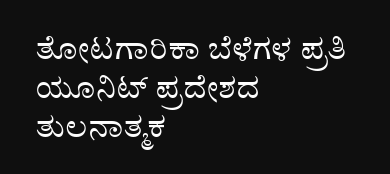ತೋಟಗಾರಿಕಾ ಬೆಳೆಗಳ ಪ್ರತಿ ಯೂನಿಟ್ ಪ್ರದೇಶದ ತುಲನಾತ್ಮಕ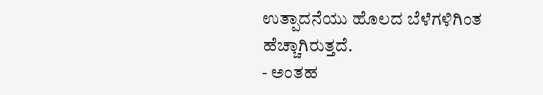ಉತ್ಪಾದನೆಯು ಹೊಲದ ಬೆಳೆಗಳಿಗಿಂತ ಹೆಚ್ಚಾಗಿರುತ್ತದೆ.
- ಅಂತಹ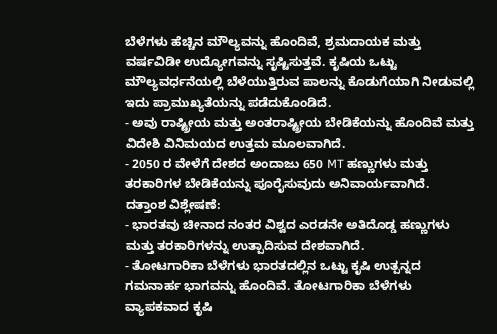ಬೆಳೆಗಳು ಹೆಚ್ಚಿನ ಮೌಲ್ಯವನ್ನು ಹೊಂದಿವೆ, ಶ್ರಮದಾಯಕ ಮತ್ತು ವರ್ಷವಿಡೀ ಉದ್ಯೋಗವನ್ನು ಸೃಷ್ಟಿಸುತ್ತವೆ. ಕೃಷಿಯ ಒಟ್ಟು ಮೌಲ್ಯವರ್ಧನೆಯಲ್ಲಿ ಬೆಳೆಯುತ್ತಿರುವ ಪಾಲನ್ನು ಕೊಡುಗೆಯಾಗಿ ನೀಡುವಲ್ಲಿ ಇದು ಪ್ರಾಮುಖ್ಯತೆಯನ್ನು ಪಡೆದುಕೊಂಡಿದೆ.
- ಅವು ರಾಷ್ಟ್ರೀಯ ಮತ್ತು ಅಂತರಾಷ್ಟ್ರೀಯ ಬೇಡಿಕೆಯನ್ನು ಹೊಂದಿವೆ ಮತ್ತು ವಿದೇಶಿ ವಿನಿಮಯದ ಉತ್ತಮ ಮೂಲವಾಗಿದೆ.
- 2050 ರ ವೇಳೆಗೆ ದೇಶದ ಅಂದಾಜು 650 MT ಹಣ್ಣುಗಳು ಮತ್ತು ತರಕಾರಿಗಳ ಬೇಡಿಕೆಯನ್ನು ಪೂರೈಸುವುದು ಅನಿವಾರ್ಯವಾಗಿದೆ.
ದತ್ತಾಂಶ ವಿಶ್ಲೇಷಣೆ:
- ಭಾರತವು ಚೀನಾದ ನಂತರ ವಿಶ್ವದ ಎರಡನೇ ಅತಿದೊಡ್ಡ ಹಣ್ಣುಗಳು ಮತ್ತು ತರಕಾರಿಗಳನ್ನು ಉತ್ಪಾದಿಸುವ ದೇಶವಾಗಿದೆ.
- ತೋಟಗಾರಿಕಾ ಬೆಳೆಗಳು ಭಾರತದಲ್ಲಿನ ಒಟ್ಟು ಕೃಷಿ ಉತ್ಪನ್ನದ ಗಮನಾರ್ಹ ಭಾಗವನ್ನು ಹೊಂದಿವೆ. ತೋಟಗಾರಿಕಾ ಬೆಳೆಗಳು ವ್ಯಾಪಕವಾದ ಕೃಷಿ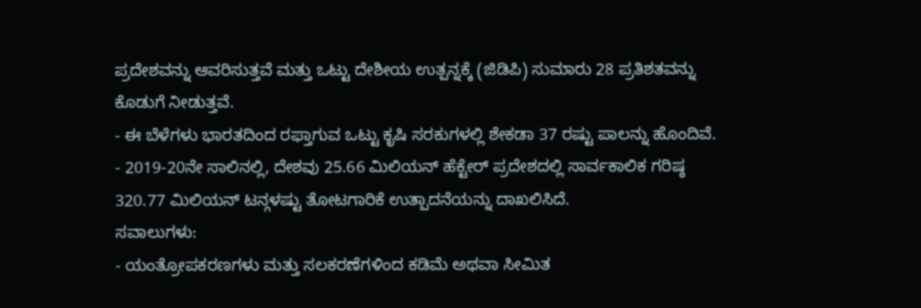ಪ್ರದೇಶವನ್ನು ಆವರಿಸುತ್ತವೆ ಮತ್ತು ಒಟ್ಟು ದೇಶೀಯ ಉತ್ಪನ್ನಕ್ಕೆ (ಜಿಡಿಪಿ) ಸುಮಾರು 28 ಪ್ರತಿಶತವನ್ನು ಕೊಡುಗೆ ನೀಡುತ್ತವೆ.
- ಈ ಬೆಳೆಗಳು ಭಾರತದಿಂದ ರಫ್ತಾಗುವ ಒಟ್ಟು ಕೃಷಿ ಸರಕುಗಳಲ್ಲಿ ಶೇಕಡಾ 37 ರಷ್ಟು ಪಾಲನ್ನು ಹೊಂದಿವೆ.
- 2019-20ನೇ ಸಾಲಿನಲ್ಲಿ, ದೇಶವು 25.66 ಮಿಲಿಯನ್ ಹೆಕ್ಟೇರ್ ಪ್ರದೇಶದಲ್ಲಿ ಸಾರ್ವಕಾಲಿಕ ಗರಿಷ್ಠ 320.77 ಮಿಲಿಯನ್ ಟನ್ಗಳಷ್ಟು ತೋಟಗಾರಿಕೆ ಉತ್ಪಾದನೆಯನ್ನು ದಾಖಲಿಸಿದೆ.
ಸವಾಲುಗಳು:
- ಯಂತ್ರೋಪಕರಣಗಳು ಮತ್ತು ಸಲಕರಣೆಗಳಿಂದ ಕಡಿಮೆ ಅಥವಾ ಸೀಮಿತ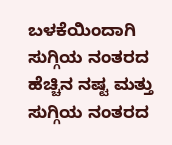ಬಳಕೆಯಿಂದಾಗಿ ಸುಗ್ಗಿಯ ನಂತರದ ಹೆಚ್ಚಿನ ನಷ್ಟ ಮತ್ತು ಸುಗ್ಗಿಯ ನಂತರದ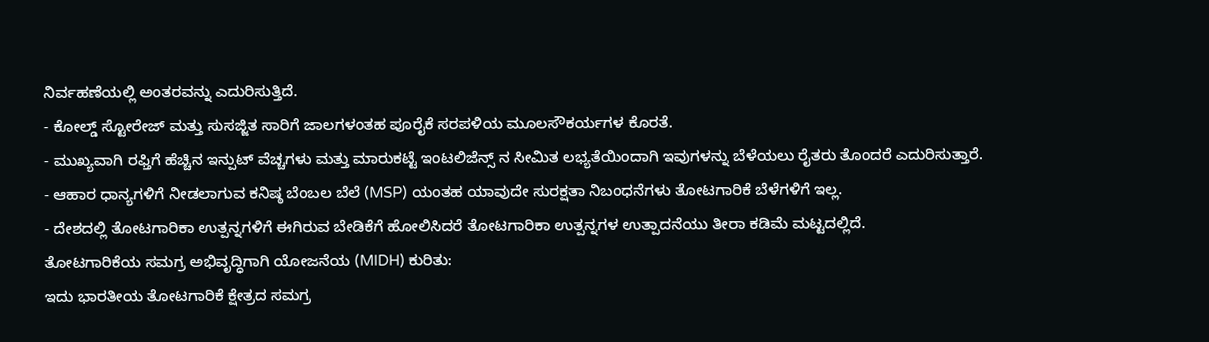ನಿರ್ವಹಣೆಯಲ್ಲಿ ಅಂತರವನ್ನು ಎದುರಿಸುತ್ತಿದೆ.
- ಕೋಲ್ಡ್ ಸ್ಟೋರೇಜ್ ಮತ್ತು ಸುಸಜ್ಜಿತ ಸಾರಿಗೆ ಜಾಲಗಳಂತಹ ಪೂರೈಕೆ ಸರಪಳಿಯ ಮೂಲಸೌಕರ್ಯಗಳ ಕೊರತೆ.
- ಮುಖ್ಯವಾಗಿ ರಫ್ತಿಗೆ ಹೆಚ್ಚಿನ ಇನ್ಪುಟ್ ವೆಚ್ಚಗಳು ಮತ್ತು ಮಾರುಕಟ್ಟೆ ಇಂಟಲಿಜೆನ್ಸ್ ನ ಸೀಮಿತ ಲಭ್ಯತೆಯಿಂದಾಗಿ ಇವುಗಳನ್ನು ಬೆಳೆಯಲು ರೈತರು ತೊಂದರೆ ಎದುರಿಸುತ್ತಾರೆ.
- ಆಹಾರ ಧಾನ್ಯಗಳಿಗೆ ನೀಡಲಾಗುವ ಕನಿಷ್ಠ ಬೆಂಬಲ ಬೆಲೆ (MSP) ಯಂತಹ ಯಾವುದೇ ಸುರಕ್ಷತಾ ನಿಬಂಧನೆಗಳು ತೋಟಗಾರಿಕೆ ಬೆಳೆಗಳಿಗೆ ಇಲ್ಲ.
- ದೇಶದಲ್ಲಿ ತೋಟಗಾರಿಕಾ ಉತ್ಪನ್ನಗಳಿಗೆ ಈಗಿರುವ ಬೇಡಿಕೆಗೆ ಹೋಲಿಸಿದರೆ ತೋಟಗಾರಿಕಾ ಉತ್ಪನ್ನಗಳ ಉತ್ಪಾದನೆಯು ತೀರಾ ಕಡಿಮೆ ಮಟ್ಟದಲ್ಲಿದೆ.
ತೋಟಗಾರಿಕೆಯ ಸಮಗ್ರ ಅಭಿವೃದ್ಧಿಗಾಗಿ ಯೋಜನೆಯ (MIDH) ಕುರಿತು:
ಇದು ಭಾರತೀಯ ತೋಟಗಾರಿಕೆ ಕ್ಷೇತ್ರದ ಸಮಗ್ರ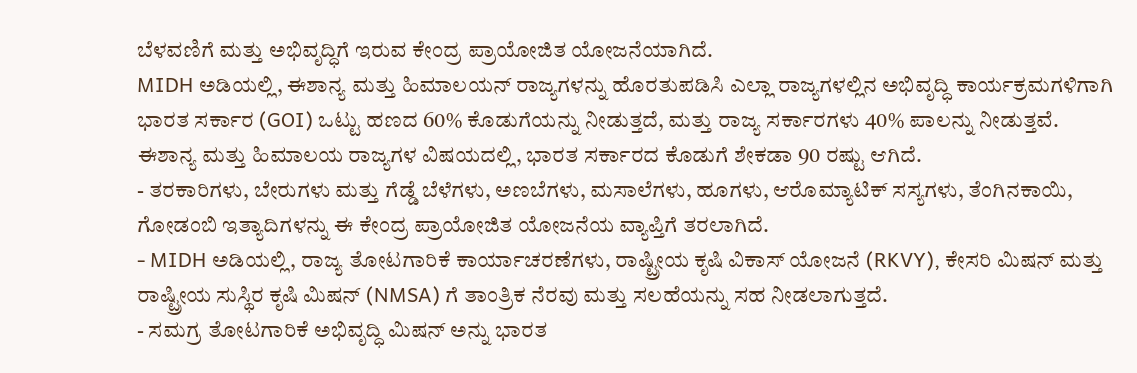ಬೆಳವಣಿಗೆ ಮತ್ತು ಅಭಿವೃದ್ಧಿಗೆ ಇರುವ ಕೇಂದ್ರ ಪ್ರಾಯೋಜಿತ ಯೋಜನೆಯಾಗಿದೆ.
MIDH ಅಡಿಯಲ್ಲಿ, ಈಶಾನ್ಯ ಮತ್ತು ಹಿಮಾಲಯನ್ ರಾಜ್ಯಗಳನ್ನು ಹೊರತುಪಡಿಸಿ ಎಲ್ಲಾ ರಾಜ್ಯಗಳಲ್ಲಿನ ಅಭಿವೃದ್ಧಿ ಕಾರ್ಯಕ್ರಮಗಳಿಗಾಗಿ ಭಾರತ ಸರ್ಕಾರ (GOI) ಒಟ್ಟು ಹಣದ 60% ಕೊಡುಗೆಯನ್ನು ನೀಡುತ್ತದೆ, ಮತ್ತು ರಾಜ್ಯ ಸರ್ಕಾರಗಳು 40% ಪಾಲನ್ನು ನೀಡುತ್ತವೆ. ಈಶಾನ್ಯ ಮತ್ತು ಹಿಮಾಲಯ ರಾಜ್ಯಗಳ ವಿಷಯದಲ್ಲಿ, ಭಾರತ ಸರ್ಕಾರದ ಕೊಡುಗೆ ಶೇಕಡಾ 90 ರಷ್ಟು ಆಗಿದೆ.
- ತರಕಾರಿಗಳು, ಬೇರುಗಳು ಮತ್ತು ಗೆಡ್ಡೆ ಬೆಳೆಗಳು, ಅಣಬೆಗಳು, ಮಸಾಲೆಗಳು, ಹೂಗಳು, ಆರೊಮ್ಯಾಟಿಕ್ ಸಸ್ಯಗಳು, ತೆಂಗಿನಕಾಯಿ, ಗೋಡಂಬಿ ಇತ್ಯಾದಿಗಳನ್ನು ಈ ಕೇಂದ್ರ ಪ್ರಾಯೋಜಿತ ಯೋಜನೆಯ ವ್ಯಾಪ್ತಿಗೆ ತರಲಾಗಿದೆ.
- MIDH ಅಡಿಯಲ್ಲಿ, ರಾಜ್ಯ ತೋಟಗಾರಿಕೆ ಕಾರ್ಯಾಚರಣೆಗಳು, ರಾಷ್ಟ್ರೀಯ ಕೃಷಿ ವಿಕಾಸ್ ಯೋಜನೆ (RKVY), ಕೇಸರಿ ಮಿಷನ್ ಮತ್ತು ರಾಷ್ಟ್ರೀಯ ಸುಸ್ಥಿರ ಕೃಷಿ ಮಿಷನ್ (NMSA) ಗೆ ತಾಂತ್ರಿಕ ನೆರವು ಮತ್ತು ಸಲಹೆಯನ್ನು ಸಹ ನೀಡಲಾಗುತ್ತದೆ.
- ಸಮಗ್ರ ತೋಟಗಾರಿಕೆ ಅಭಿವೃದ್ಧಿ ಮಿಷನ್ ಅನ್ನು ಭಾರತ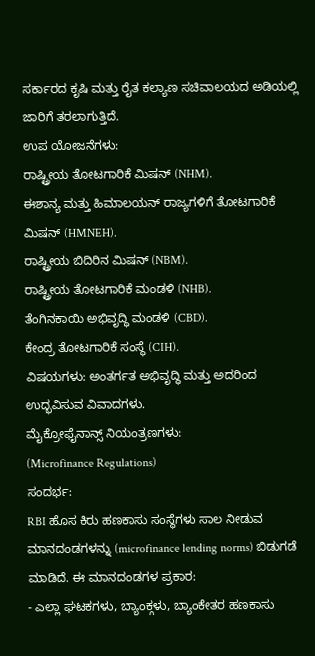ಸರ್ಕಾರದ ಕೃಷಿ ಮತ್ತು ರೈತ ಕಲ್ಯಾಣ ಸಚಿವಾಲಯದ ಅಡಿಯಲ್ಲಿ ಜಾರಿಗೆ ತರಲಾಗುತ್ತಿದೆ.
ಉಪ ಯೋಜನೆಗಳು:
ರಾಷ್ಟ್ರೀಯ ತೋಟಗಾರಿಕೆ ಮಿಷನ್ (NHM).
ಈಶಾನ್ಯ ಮತ್ತು ಹಿಮಾಲಯನ್ ರಾಜ್ಯಗಳಿಗೆ ತೋಟಗಾರಿಕೆ ಮಿಷನ್ (HMNEH).
ರಾಷ್ಟ್ರೀಯ ಬಿದಿರಿನ ಮಿಷನ್ (NBM).
ರಾಷ್ಟ್ರೀಯ ತೋಟಗಾರಿಕೆ ಮಂಡಳಿ (NHB).
ತೆಂಗಿನಕಾಯಿ ಅಭಿವೃದ್ಧಿ ಮಂಡಳಿ (CBD).
ಕೇಂದ್ರ ತೋಟಗಾರಿಕೆ ಸಂಸ್ಥೆ (CIH).
ವಿಷಯಗಳು: ಅಂತರ್ಗತ ಅಭಿವೃದ್ಧಿ ಮತ್ತು ಅದರಿಂದ ಉದ್ಭವಿಸುವ ವಿವಾದಗಳು.
ಮೈಕ್ರೋಫೈನಾನ್ಸ್ ನಿಯಂತ್ರಣಗಳು:
(Microfinance Regulations)
ಸಂದರ್ಭ:
RBI ಹೊಸ ಕಿರು ಹಣಕಾಸು ಸಂಸ್ಥೆಗಳು ಸಾಲ ನೀಡುವ ಮಾನದಂಡಗಳನ್ನು (microfinance lending norms) ಬಿಡುಗಡೆ ಮಾಡಿದೆ. ಈ ಮಾನದಂಡಗಳ ಪ್ರಕಾರ:
- ಎಲ್ಲಾ ಘಟಕಗಳು, ಬ್ಯಾಂಕ್ಗಳು, ಬ್ಯಾಂಕೇತರ ಹಣಕಾಸು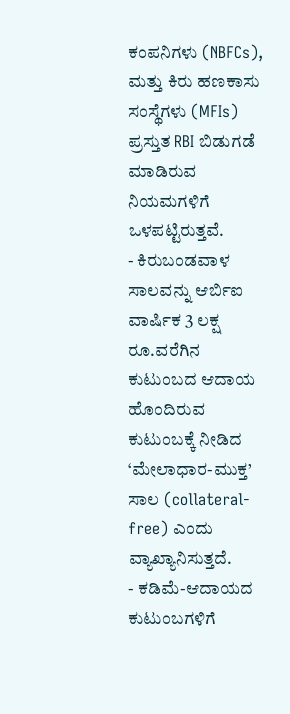ಕಂಪನಿಗಳು (NBFCs), ಮತ್ತು ಕಿರು ಹಣಕಾಸು ಸಂಸ್ಥೆಗಳು (MFIs) ಪ್ರಸ್ತುತ RBI ಬಿಡುಗಡೆ ಮಾಡಿರುವ ನಿಯಮಗಳಿಗೆ ಒಳಪಟ್ಟಿರುತ್ತವೆ.
- ಕಿರುಬಂಡವಾಳ ಸಾಲವನ್ನು ಆರ್ಬಿಐ ವಾರ್ಷಿಕ 3 ಲಕ್ಷ ರೂ.ವರೆಗಿನ ಕುಟುಂಬದ ಆದಾಯ ಹೊಂದಿರುವ ಕುಟುಂಬಕ್ಕೆ ನೀಡಿದ ‘ಮೇಲಾಧಾರ-ಮುಕ್ತ’ ಸಾಲ (collateral-free) ಎಂದು ವ್ಯಾಖ್ಯಾನಿಸುತ್ತದೆ.
- ಕಡಿಮೆ-ಆದಾಯದ ಕುಟುಂಬಗಳಿಗೆ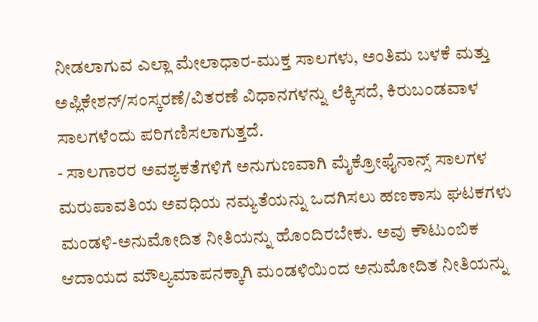ನೀಡಲಾಗುವ ಎಲ್ಲಾ ಮೇಲಾಧಾರ-ಮುಕ್ತ ಸಾಲಗಳು, ಅಂತಿಮ ಬಳಕೆ ಮತ್ತು ಅಪ್ಲಿಕೇಶನ್/ಸಂಸ್ಕರಣೆ/ವಿತರಣೆ ವಿಧಾನಗಳನ್ನು ಲೆಕ್ಕಿಸದೆ, ಕಿರುಬಂಡವಾಳ ಸಾಲಗಳೆಂದು ಪರಿಗಣಿಸಲಾಗುತ್ತದೆ.
- ಸಾಲಗಾರರ ಅವಶ್ಯಕತೆಗಳಿಗೆ ಅನುಗುಣವಾಗಿ ಮೈಕ್ರೋಫೈನಾನ್ಸ್ ಸಾಲಗಳ ಮರುಪಾವತಿಯ ಅವಧಿಯ ನಮ್ಯತೆಯನ್ನು ಒದಗಿಸಲು ಹಣಕಾಸು ಘಟಕಗಳು ಮಂಡಳಿ-ಅನುಮೋದಿತ ನೀತಿಯನ್ನು ಹೊಂದಿರಬೇಕು. ಅವು ಕೌಟುಂಬಿಕ ಆದಾಯದ ಮೌಲ್ಯಮಾಪನಕ್ಕಾಗಿ ಮಂಡಳಿಯಿಂದ ಅನುಮೋದಿತ ನೀತಿಯನ್ನು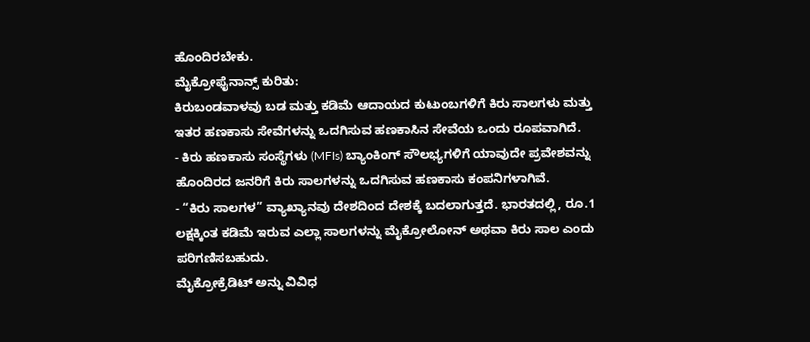ಹೊಂದಿರಬೇಕು.
ಮೈಕ್ರೋಫೈನಾನ್ಸ್ ಕುರಿತು:
ಕಿರುಬಂಡವಾಳವು ಬಡ ಮತ್ತು ಕಡಿಮೆ ಆದಾಯದ ಕುಟುಂಬಗಳಿಗೆ ಕಿರು ಸಾಲಗಳು ಮತ್ತು ಇತರ ಹಣಕಾಸು ಸೇವೆಗಳನ್ನು ಒದಗಿಸುವ ಹಣಕಾಸಿನ ಸೇವೆಯ ಒಂದು ರೂಪವಾಗಿದೆ.
- ಕಿರು ಹಣಕಾಸು ಸಂಸ್ಥೆಗಳು (MFIs) ಬ್ಯಾಂಕಿಂಗ್ ಸೌಲಭ್ಯಗಳಿಗೆ ಯಾವುದೇ ಪ್ರವೇಶವನ್ನು ಹೊಂದಿರದ ಜನರಿಗೆ ಕಿರು ಸಾಲಗಳನ್ನು ಒದಗಿಸುವ ಹಣಕಾಸು ಕಂಪನಿಗಳಾಗಿವೆ.
- “ಕಿರು ಸಾಲಗಳ” ವ್ಯಾಖ್ಯಾನವು ದೇಶದಿಂದ ದೇಶಕ್ಕೆ ಬದಲಾಗುತ್ತದೆ. ಭಾರತದಲ್ಲಿ, ರೂ.1 ಲಕ್ಷಕ್ಕಿಂತ ಕಡಿಮೆ ಇರುವ ಎಲ್ಲಾ ಸಾಲಗಳನ್ನು ಮೈಕ್ರೋಲೋನ್ ಅಥವಾ ಕಿರು ಸಾಲ ಎಂದು ಪರಿಗಣಿಸಬಹುದು.
ಮೈಕ್ರೋಕ್ರೆಡಿಟ್ ಅನ್ನು ವಿವಿಧ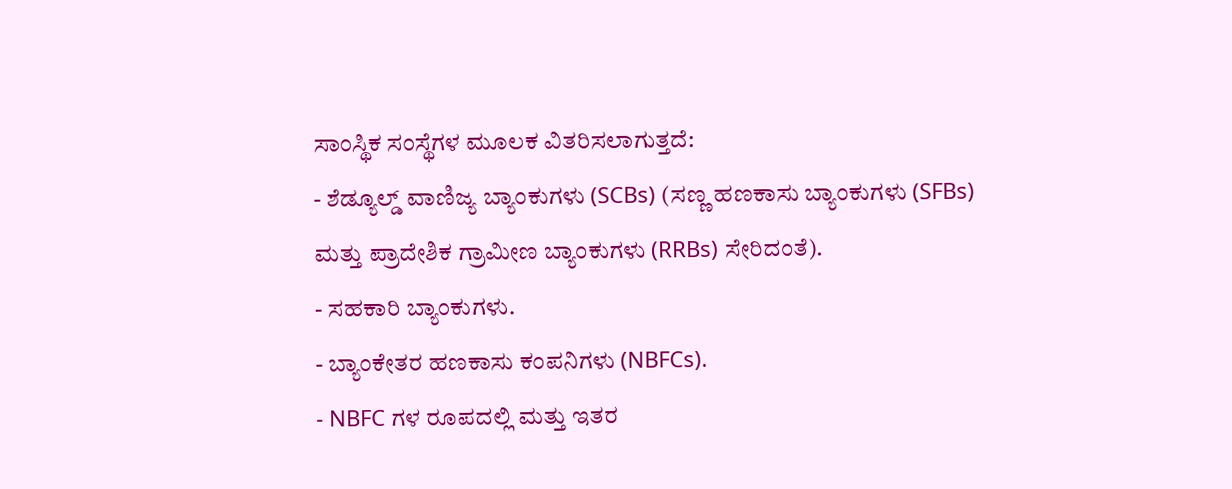ಸಾಂಸ್ಥಿಕ ಸಂಸ್ಥೆಗಳ ಮೂಲಕ ವಿತರಿಸಲಾಗುತ್ತದೆ:
- ಶೆಡ್ಯೂಲ್ಡ್ ವಾಣಿಜ್ಯ ಬ್ಯಾಂಕುಗಳು (SCBs) (ಸಣ್ಣ ಹಣಕಾಸು ಬ್ಯಾಂಕುಗಳು (SFBs) ಮತ್ತು ಪ್ರಾದೇಶಿಕ ಗ್ರಾಮೀಣ ಬ್ಯಾಂಕುಗಳು (RRBs) ಸೇರಿದಂತೆ).
- ಸಹಕಾರಿ ಬ್ಯಾಂಕುಗಳು.
- ಬ್ಯಾಂಕೇತರ ಹಣಕಾಸು ಕಂಪನಿಗಳು (NBFCs).
- NBFC ಗಳ ರೂಪದಲ್ಲಿ ಮತ್ತು ಇತರ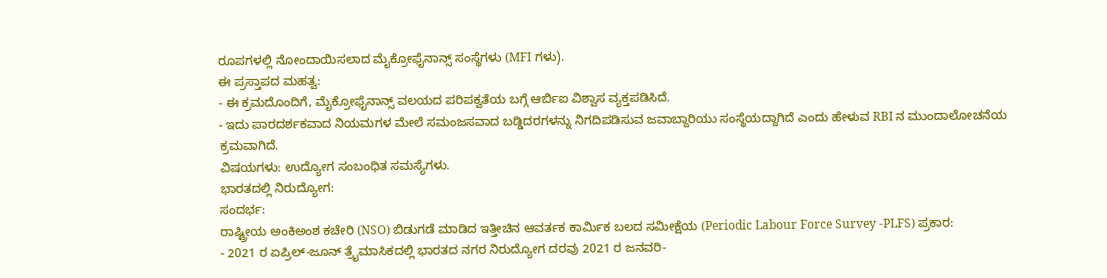ರೂಪಗಳಲ್ಲಿ ನೋಂದಾಯಿಸಲಾದ ಮೈಕ್ರೋಫೈನಾನ್ಸ್ ಸಂಸ್ಥೆಗಳು (MFI ಗಳು).
ಈ ಪ್ರಸ್ತಾಪದ ಮಹತ್ವ:
- ಈ ಕ್ರಮದೊಂದಿಗೆ, ಮೈಕ್ರೋಫೈನಾನ್ಸ್ ವಲಯದ ಪರಿಪಕ್ವತೆಯ ಬಗ್ಗೆ ಆರ್ಬಿಐ ವಿಶ್ವಾಸ ವ್ಯಕ್ತಪಡಿಸಿದೆ.
- ಇದು ಪಾರದರ್ಶಕವಾದ ನಿಯಮಗಳ ಮೇಲೆ ಸಮಂಜಸವಾದ ಬಡ್ಡಿದರಗಳನ್ನು ನಿಗದಿಪಡಿಸುವ ಜವಾಬ್ದಾರಿಯು ಸಂಸ್ಥೆಯದ್ದಾಗಿದೆ ಎಂದು ಹೇಳುವ RBI ನ ಮುಂದಾಲೋಚನೆಯ ಕ್ರಮವಾಗಿದೆ.
ವಿಷಯಗಳು: ಉದ್ಯೋಗ ಸಂಬಂಧಿತ ಸಮಸ್ಯೆಗಳು.
ಭಾರತದಲ್ಲಿ ನಿರುದ್ಯೋಗ:
ಸಂದರ್ಭ:
ರಾಷ್ಟ್ರೀಯ ಅಂಕಿಅಂಶ ಕಚೇರಿ (NSO) ಬಿಡುಗಡೆ ಮಾಡಿದ ಇತ್ತೀಚಿನ ಆವರ್ತಕ ಕಾರ್ಮಿಕ ಬಲದ ಸಮೀಕ್ಷೆಯ (Periodic Labour Force Survey -PLFS) ಪ್ರಕಾರ:
- 2021 ರ ಏಪ್ರಿಲ್-ಜೂನ್ ತ್ರೈಮಾಸಿಕದಲ್ಲಿ ಭಾರತದ ನಗರ ನಿರುದ್ಯೋಗ ದರವು 2021 ರ ಜನವರಿ-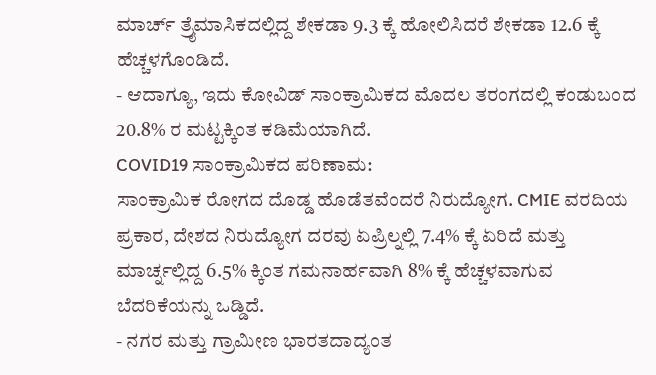ಮಾರ್ಚ್ ತ್ರೈಮಾಸಿಕದಲ್ಲಿದ್ದ ಶೇಕಡಾ 9.3 ಕ್ಕೆ ಹೋಲಿಸಿದರೆ ಶೇಕಡಾ 12.6 ಕ್ಕೆ ಹೆಚ್ಚಳಗೊಂಡಿದೆ.
- ಆದಾಗ್ಯೂ, ಇದು ಕೋವಿಡ್ ಸಾಂಕ್ರಾಮಿಕದ ಮೊದಲ ತರಂಗದಲ್ಲಿ ಕಂಡುಬಂದ 20.8% ರ ಮಟ್ಟಕ್ಕಿಂತ ಕಡಿಮೆಯಾಗಿದೆ.
COVID19 ಸಾಂಕ್ರಾಮಿಕದ ಪರಿಣಾಮ:
ಸಾಂಕ್ರಾಮಿಕ ರೋಗದ ದೊಡ್ಡ ಹೊಡೆತವೆಂದರೆ ನಿರುದ್ಯೋಗ. CMIE ವರದಿಯ ಪ್ರಕಾರ, ದೇಶದ ನಿರುದ್ಯೋಗ ದರವು ಏಪ್ರಿಲ್ನಲ್ಲಿ 7.4% ಕ್ಕೆ ಏರಿದೆ ಮತ್ತು ಮಾರ್ಚ್ನಲ್ಲಿದ್ದ 6.5% ಕ್ಕಿಂತ ಗಮನಾರ್ಹವಾಗಿ 8% ಕ್ಕೆ ಹೆಚ್ಚಳವಾಗುವ ಬೆದರಿಕೆಯನ್ನು ಒಡ್ಡಿದೆ.
- ನಗರ ಮತ್ತು ಗ್ರಾಮೀಣ ಭಾರತದಾದ್ಯಂತ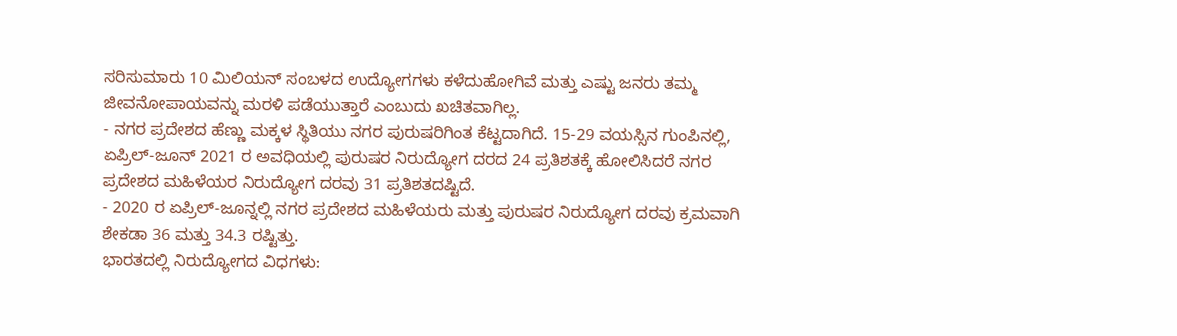ಸರಿಸುಮಾರು 10 ಮಿಲಿಯನ್ ಸಂಬಳದ ಉದ್ಯೋಗಗಳು ಕಳೆದುಹೋಗಿವೆ ಮತ್ತು ಎಷ್ಟು ಜನರು ತಮ್ಮ ಜೀವನೋಪಾಯವನ್ನು ಮರಳಿ ಪಡೆಯುತ್ತಾರೆ ಎಂಬುದು ಖಚಿತವಾಗಿಲ್ಲ.
- ನಗರ ಪ್ರದೇಶದ ಹೆಣ್ಣು ಮಕ್ಕಳ ಸ್ಥಿತಿಯು ನಗರ ಪುರುಷರಿಗಿಂತ ಕೆಟ್ಟದಾಗಿದೆ. 15-29 ವಯಸ್ಸಿನ ಗುಂಪಿನಲ್ಲಿ, ಏಪ್ರಿಲ್-ಜೂನ್ 2021 ರ ಅವಧಿಯಲ್ಲಿ ಪುರುಷರ ನಿರುದ್ಯೋಗ ದರದ 24 ಪ್ರತಿಶತಕ್ಕೆ ಹೋಲಿಸಿದರೆ ನಗರ ಪ್ರದೇಶದ ಮಹಿಳೆಯರ ನಿರುದ್ಯೋಗ ದರವು 31 ಪ್ರತಿಶತದಷ್ಟಿದೆ.
- 2020 ರ ಏಪ್ರಿಲ್-ಜೂನ್ನಲ್ಲಿ ನಗರ ಪ್ರದೇಶದ ಮಹಿಳೆಯರು ಮತ್ತು ಪುರುಷರ ನಿರುದ್ಯೋಗ ದರವು ಕ್ರಮವಾಗಿ ಶೇಕಡಾ 36 ಮತ್ತು 34.3 ರಷ್ಟಿತ್ತು.
ಭಾರತದಲ್ಲಿ ನಿರುದ್ಯೋಗದ ವಿಧಗಳು: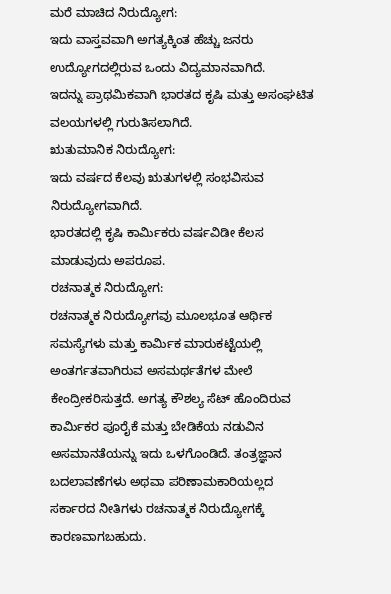ಮರೆ ಮಾಚಿದ ನಿರುದ್ಯೋಗ:
ಇದು ವಾಸ್ತವವಾಗಿ ಅಗತ್ಯಕ್ಕಿಂತ ಹೆಚ್ಚು ಜನರು ಉದ್ಯೋಗದಲ್ಲಿರುವ ಒಂದು ವಿದ್ಯಮಾನವಾಗಿದೆ.
ಇದನ್ನು ಪ್ರಾಥಮಿಕವಾಗಿ ಭಾರತದ ಕೃಷಿ ಮತ್ತು ಅಸಂಘಟಿತ ವಲಯಗಳಲ್ಲಿ ಗುರುತಿಸಲಾಗಿದೆ.
ಋತುಮಾನಿಕ ನಿರುದ್ಯೋಗ:
ಇದು ವರ್ಷದ ಕೆಲವು ಋತುಗಳಲ್ಲಿ ಸಂಭವಿಸುವ ನಿರುದ್ಯೋಗವಾಗಿದೆ.
ಭಾರತದಲ್ಲಿ ಕೃಷಿ ಕಾರ್ಮಿಕರು ವರ್ಷವಿಡೀ ಕೆಲಸ ಮಾಡುವುದು ಅಪರೂಪ.
ರಚನಾತ್ಮಕ ನಿರುದ್ಯೋಗ:
ರಚನಾತ್ಮಕ ನಿರುದ್ಯೋಗವು ಮೂಲಭೂತ ಆರ್ಥಿಕ ಸಮಸ್ಯೆಗಳು ಮತ್ತು ಕಾರ್ಮಿಕ ಮಾರುಕಟ್ಟೆಯಲ್ಲಿ ಅಂತರ್ಗತವಾಗಿರುವ ಅಸಮರ್ಥತೆಗಳ ಮೇಲೆ ಕೇಂದ್ರೀಕರಿಸುತ್ತದೆ. ಅಗತ್ಯ ಕೌಶಲ್ಯ ಸೆಟ್ ಹೊಂದಿರುವ ಕಾರ್ಮಿಕರ ಪೂರೈಕೆ ಮತ್ತು ಬೇಡಿಕೆಯ ನಡುವಿನ ಅಸಮಾನತೆಯನ್ನು ಇದು ಒಳಗೊಂಡಿದೆ. ತಂತ್ರಜ್ಞಾನ ಬದಲಾವಣೆಗಳು ಅಥವಾ ಪರಿಣಾಮಕಾರಿಯಲ್ಲದ ಸರ್ಕಾರದ ನೀತಿಗಳು ರಚನಾತ್ಮಕ ನಿರುದ್ಯೋಗಕ್ಕೆ ಕಾರಣವಾಗಬಹುದು.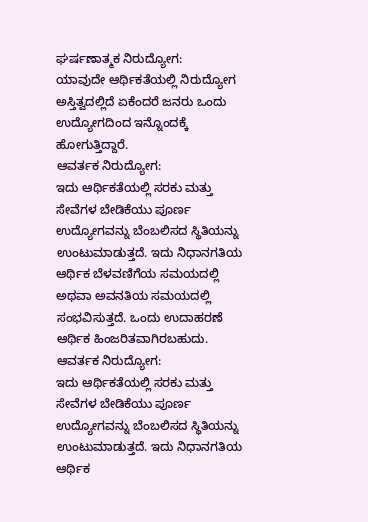ಘರ್ಷಣಾತ್ಮಕ ನಿರುದ್ಯೋಗ:
ಯಾವುದೇ ಆರ್ಥಿಕತೆಯಲ್ಲಿ ನಿರುದ್ಯೋಗ ಅಸ್ತಿತ್ವದಲ್ಲಿದೆ ಏಕೆಂದರೆ ಜನರು ಒಂದು ಉದ್ಯೋಗದಿಂದ ಇನ್ನೊಂದಕ್ಕೆ ಹೋಗುತ್ತಿದ್ದಾರೆ.
ಆವರ್ತಕ ನಿರುದ್ಯೋಗ:
ಇದು ಆರ್ಥಿಕತೆಯಲ್ಲಿ ಸರಕು ಮತ್ತು ಸೇವೆಗಳ ಬೇಡಿಕೆಯು ಪೂರ್ಣ ಉದ್ಯೋಗವನ್ನು ಬೆಂಬಲಿಸದ ಸ್ಥಿತಿಯನ್ನು ಉಂಟುಮಾಡುತ್ತದೆ. ಇದು ನಿಧಾನಗತಿಯ ಆರ್ಥಿಕ ಬೆಳವಣಿಗೆಯ ಸಮಯದಲ್ಲಿ ಅಥವಾ ಅವನತಿಯ ಸಮಯದಲ್ಲಿ ಸಂಭವಿಸುತ್ತದೆ. ಒಂದು ಉದಾಹರಣೆ ಆರ್ಥಿಕ ಹಿಂಜರಿತವಾಗಿರಬಹುದು.
ಆವರ್ತಕ ನಿರುದ್ಯೋಗ:
ಇದು ಆರ್ಥಿಕತೆಯಲ್ಲಿ ಸರಕು ಮತ್ತು ಸೇವೆಗಳ ಬೇಡಿಕೆಯು ಪೂರ್ಣ ಉದ್ಯೋಗವನ್ನು ಬೆಂಬಲಿಸದ ಸ್ಥಿತಿಯನ್ನು ಉಂಟುಮಾಡುತ್ತದೆ. ಇದು ನಿಧಾನಗತಿಯ ಆರ್ಥಿಕ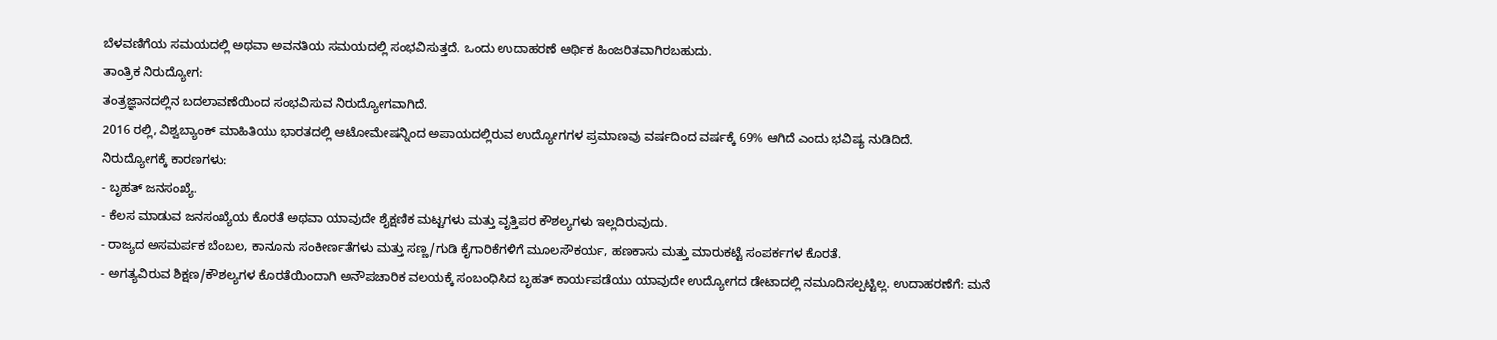ಬೆಳವಣಿಗೆಯ ಸಮಯದಲ್ಲಿ ಅಥವಾ ಅವನತಿಯ ಸಮಯದಲ್ಲಿ ಸಂಭವಿಸುತ್ತದೆ. ಒಂದು ಉದಾಹರಣೆ ಆರ್ಥಿಕ ಹಿಂಜರಿತವಾಗಿರಬಹುದು.
ತಾಂತ್ರಿಕ ನಿರುದ್ಯೋಗ:
ತಂತ್ರಜ್ಞಾನದಲ್ಲಿನ ಬದಲಾವಣೆಯಿಂದ ಸಂಭವಿಸುವ ನಿರುದ್ಯೋಗವಾಗಿದೆ.
2016 ರಲ್ಲಿ, ವಿಶ್ವಬ್ಯಾಂಕ್ ಮಾಹಿತಿಯು ಭಾರತದಲ್ಲಿ ಆಟೋಮೇಷನ್ನಿಂದ ಅಪಾಯದಲ್ಲಿರುವ ಉದ್ಯೋಗಗಳ ಪ್ರಮಾಣವು ವರ್ಷದಿಂದ ವರ್ಷಕ್ಕೆ 69% ಆಗಿದೆ ಎಂದು ಭವಿಷ್ಯ ನುಡಿದಿದೆ.
ನಿರುದ್ಯೋಗಕ್ಕೆ ಕಾರಣಗಳು:
- ಬೃಹತ್ ಜನಸಂಖ್ಯೆ.
- ಕೆಲಸ ಮಾಡುವ ಜನಸಂಖ್ಯೆಯ ಕೊರತೆ ಅಥವಾ ಯಾವುದೇ ಶೈಕ್ಷಣಿಕ ಮಟ್ಟಗಳು ಮತ್ತು ವೃತ್ತಿಪರ ಕೌಶಲ್ಯಗಳು ಇಲ್ಲದಿರುವುದು.
- ರಾಜ್ಯದ ಅಸಮರ್ಪಕ ಬೆಂಬಲ, ಕಾನೂನು ಸಂಕೀರ್ಣತೆಗಳು ಮತ್ತು ಸಣ್ಣ/ಗುಡಿ ಕೈಗಾರಿಕೆಗಳಿಗೆ ಮೂಲಸೌಕರ್ಯ, ಹಣಕಾಸು ಮತ್ತು ಮಾರುಕಟ್ಟೆ ಸಂಪರ್ಕಗಳ ಕೊರತೆ.
- ಅಗತ್ಯವಿರುವ ಶಿಕ್ಷಣ/ಕೌಶಲ್ಯಗಳ ಕೊರತೆಯಿಂದಾಗಿ ಅನೌಪಚಾರಿಕ ವಲಯಕ್ಕೆ ಸಂಬಂಧಿಸಿದ ಬೃಹತ್ ಕಾರ್ಯಪಡೆಯು ಯಾವುದೇ ಉದ್ಯೋಗದ ಡೇಟಾದಲ್ಲಿ ನಮೂದಿಸಲ್ಪಟ್ಟಿಲ್ಲ. ಉದಾಹರಣೆಗೆ: ಮನೆ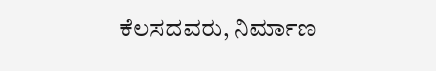ಕೆಲಸದವರು, ನಿರ್ಮಾಣ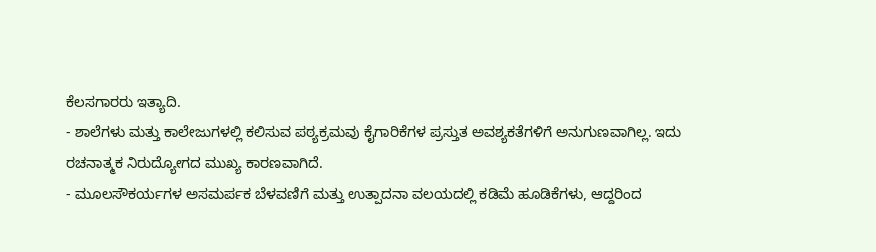ಕೆಲಸಗಾರರು ಇತ್ಯಾದಿ.
- ಶಾಲೆಗಳು ಮತ್ತು ಕಾಲೇಜುಗಳಲ್ಲಿ ಕಲಿಸುವ ಪಠ್ಯಕ್ರಮವು ಕೈಗಾರಿಕೆಗಳ ಪ್ರಸ್ತುತ ಅವಶ್ಯಕತೆಗಳಿಗೆ ಅನುಗುಣವಾಗಿಲ್ಲ. ಇದು ರಚನಾತ್ಮಕ ನಿರುದ್ಯೋಗದ ಮುಖ್ಯ ಕಾರಣವಾಗಿದೆ.
- ಮೂಲಸೌಕರ್ಯಗಳ ಅಸಮರ್ಪಕ ಬೆಳವಣಿಗೆ ಮತ್ತು ಉತ್ಪಾದನಾ ವಲಯದಲ್ಲಿ ಕಡಿಮೆ ಹೂಡಿಕೆಗಳು, ಆದ್ದರಿಂದ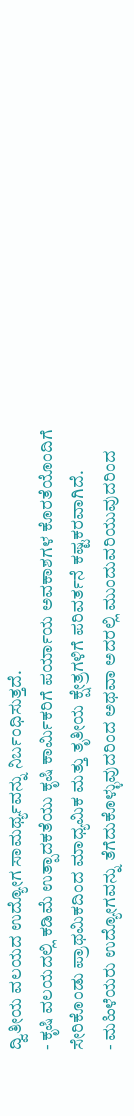ದ್ವಿತೀಯ ವಲಯದ ಉದ್ಯೋಗ ಸಾಮರ್ಥ್ಯವನ್ನು ನಿರ್ಬಂಧಿಸುತ್ತದೆ.
- ಕೃಷಿ ವಲಯದಲ್ಲಿ ಕಡಿಮೆ ಉತ್ಪಾದಕತೆಯು ಕೃಷಿ ಕಾರ್ಮಿಕರಿಗೆ ಪರ್ಯಾಯ ಅವಕಾಶಗಳ ಕೊರತೆಯೊಂದಿಗೆ ಸೇರಿಕೊಂಡು ಪ್ರಾಥಮಿಕದಿಂದ ಮಾಧ್ಯಮಿಕ ಮತ್ತು ತೃತೀಯ ಕ್ಷೇತ್ರಗಳಿಗೆ ಪರಿವರ್ತನೆ ಕಷ್ಟಕರವಾಗಿದೆ.
- ಮಹಿಳೆಯರು ಉದ್ಯೋಗವನ್ನು ತೆಗೆದುಕೊಳ್ಳುವುದರಿಂದ ಅಥವಾ ಅದರಲ್ಲಿ ಮುಂದುವರಿಯುವುದರಿಂದ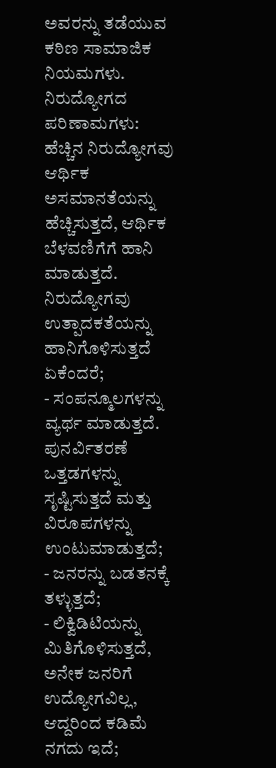ಅವರನ್ನು ತಡೆಯುವ ಕಠಿಣ ಸಾಮಾಜಿಕ ನಿಯಮಗಳು.
ನಿರುದ್ಯೋಗದ ಪರಿಣಾಮಗಳು:
ಹೆಚ್ಚಿನ ನಿರುದ್ಯೋಗವು ಆರ್ಥಿಕ ಅಸಮಾನತೆಯನ್ನು ಹೆಚ್ಚಿಸುತ್ತದೆ, ಆರ್ಥಿಕ ಬೆಳವಣಿಗೆಗೆ ಹಾನಿ ಮಾಡುತ್ತದೆ. ನಿರುದ್ಯೋಗವು ಉತ್ಪಾದಕತೆಯನ್ನು ಹಾನಿಗೊಳಿಸುತ್ತದೆ ಏಕೆಂದರೆ;
- ಸಂಪನ್ಮೂಲಗಳನ್ನು ವ್ಯರ್ಥ ಮಾಡುತ್ತದೆ. ಪುನರ್ವಿತರಣೆ ಒತ್ತಡಗಳನ್ನು ಸೃಷ್ಟಿಸುತ್ತದೆ ಮತ್ತು ವಿರೂಪಗಳನ್ನು ಉಂಟುಮಾಡುತ್ತದೆ;
- ಜನರನ್ನು ಬಡತನಕ್ಕೆ ತಳ್ಳುತ್ತದೆ;
- ಲಿಕ್ವಿಡಿಟಿಯನ್ನು ಮಿತಿಗೊಳಿಸುತ್ತದೆ, ಅನೇಕ ಜನರಿಗೆ ಉದ್ಯೋಗವಿಲ್ಲ, ಆದ್ದರಿಂದ ಕಡಿಮೆ ನಗದು ಇದೆ;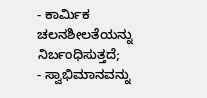- ಕಾರ್ಮಿಕ ಚಲನಶೀಲತೆಯನ್ನು ನಿರ್ಬಂಧಿಸುತ್ತದೆ;
- ಸ್ವಾಭಿಮಾನವನ್ನು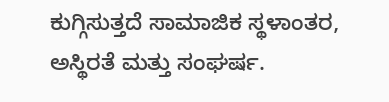ಕುಗ್ಗಿಸುತ್ತದೆ ಸಾಮಾಜಿಕ ಸ್ಥಳಾಂತರ, ಅಸ್ಥಿರತೆ ಮತ್ತು ಸಂಘರ್ಷ.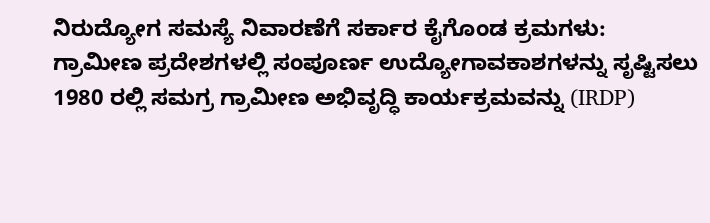ನಿರುದ್ಯೋಗ ಸಮಸ್ಯೆ ನಿವಾರಣೆಗೆ ಸರ್ಕಾರ ಕೈಗೊಂಡ ಕ್ರಮಗಳು:
ಗ್ರಾಮೀಣ ಪ್ರದೇಶಗಳಲ್ಲಿ ಸಂಪೂರ್ಣ ಉದ್ಯೋಗಾವಕಾಶಗಳನ್ನು ಸೃಷ್ಟಿಸಲು 1980 ರಲ್ಲಿ ಸಮಗ್ರ ಗ್ರಾಮೀಣ ಅಭಿವೃದ್ಧಿ ಕಾರ್ಯಕ್ರಮವನ್ನು (IRDP)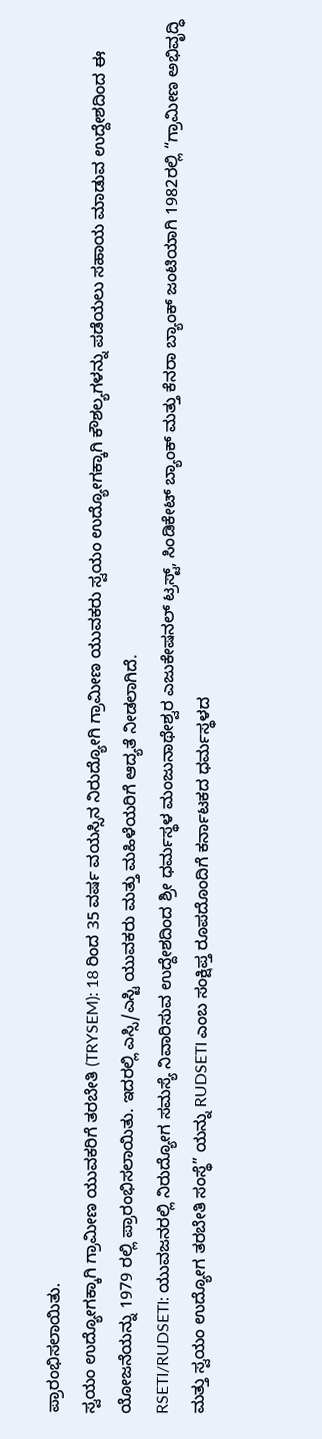ಪ್ರಾರಂಭಿಸಲಾಯಿತು.
ಸ್ವಯಂ ಉದ್ಯೋಗಕ್ಕಾಗಿ ಗ್ರಾಮೀಣ ಯುವಕರಿಗೆ ತರಬೇತಿ (TRYSEM): 18 ರಿಂದ 35 ವರ್ಷ ವಯಸ್ಸಿನ ನಿರುದ್ಯೋಗಿ ಗ್ರಾಮೀಣ ಯುವಕರು ಸ್ವಯಂ ಉದ್ಯೋಗಕ್ಕಾಗಿ ಕೌಶಲ್ಯಗಳನ್ನು ಪಡೆಯಲು ಸಹಾಯ ಮಾಡುವ ಉದ್ದೇಶದಿಂದ ಈ ಯೋಜನೆಯನ್ನು 1979 ರಲ್ಲಿ ಪ್ರಾರಂಭಿಸಲಾಯಿತು. ಇದರಲ್ಲಿ ಎಸ್ಸಿ/ಎಸ್ಟಿ ಯುವಕರು ಮತ್ತು ಮಹಿಳೆಯರಿಗೆ ಆದ್ಯತೆ ನೀಡಲಾಗಿದೆ.
RSETI/RUDSETI: ಯುವಜನರಲ್ಲಿ ನಿರುದ್ಯೋಗ ಸಮಸ್ಯೆ ನಿವಾರಿಸುವ ಉದ್ದೇಶದಿಂದ ಶ್ರೀ ಧರ್ಮಸ್ಥಳ ಮಂಜುನಾಥೇಶ್ವರ ಎಜುಕೇಷನಲ್ ಟ್ರಸ್ಟ್, ಸಿಂಡಿಕೇಟ್ ಬ್ಯಾಂಕ್ ಮತ್ತು ಕೆನರಾ ಬ್ಯಾಂಕ್ ಜಂಟಿಯಾಗಿ 1982ರಲ್ಲಿ “ಗ್ರಾಮೀಣ ಅಭಿವೃದ್ಧಿ ಮತ್ತು ಸ್ವಯಂ ಉದ್ಯೋಗ ತರಬೇತಿ ಸಂಸ್ಥೆ” ಯನ್ನು RUDSETI ಎಂಬ ಸಂಕ್ಷಿಪ್ತ ರೂಪದೊಂದಿಗೆ ಕರ್ನಾಟಕದ ಧರ್ಮಸ್ಥಳದ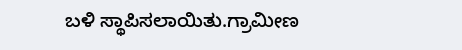ಬಳಿ ಸ್ಥಾಪಿಸಲಾಯಿತು.ಗ್ರಾಮೀಣ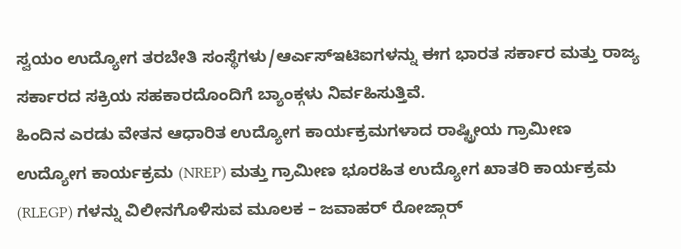ಸ್ವಯಂ ಉದ್ಯೋಗ ತರಬೇತಿ ಸಂಸ್ಥೆಗಳು/ಆರ್ಎಸ್ಇಟಿಐಗಳನ್ನು ಈಗ ಭಾರತ ಸರ್ಕಾರ ಮತ್ತು ರಾಜ್ಯ ಸರ್ಕಾರದ ಸಕ್ರಿಯ ಸಹಕಾರದೊಂದಿಗೆ ಬ್ಯಾಂಕ್ಗಳು ನಿರ್ವಹಿಸುತ್ತಿವೆ.
ಹಿಂದಿನ ಎರಡು ವೇತನ ಆಧಾರಿತ ಉದ್ಯೋಗ ಕಾರ್ಯಕ್ರಮಗಳಾದ ರಾಷ್ಟ್ರೀಯ ಗ್ರಾಮೀಣ ಉದ್ಯೋಗ ಕಾರ್ಯಕ್ರಮ (NREP) ಮತ್ತು ಗ್ರಾಮೀಣ ಭೂರಹಿತ ಉದ್ಯೋಗ ಖಾತರಿ ಕಾರ್ಯಕ್ರಮ (RLEGP) ಗಳನ್ನು ವಿಲೀನಗೊಳಿಸುವ ಮೂಲಕ – ಜವಾಹರ್ ರೋಜ್ಗಾರ್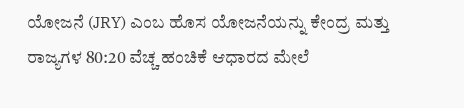ಯೋಜನೆ (JRY) ಎಂಬ ಹೊಸ ಯೋಜನೆಯನ್ನು ಕೇಂದ್ರ ಮತ್ತು ರಾಜ್ಯಗಳ 80:20 ವೆಚ್ಚ ಹಂಚಿಕೆ ಆಧಾರದ ಮೇಲೆ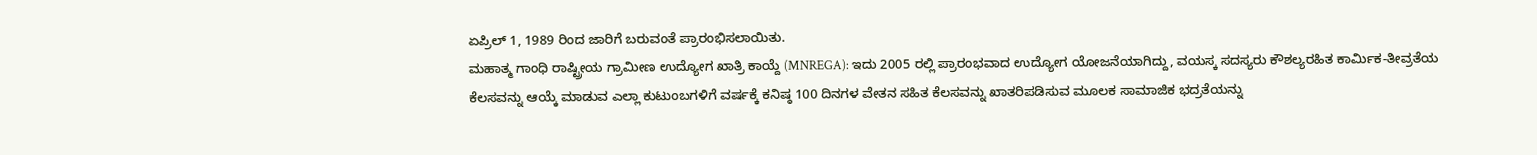ಏಪ್ರಿಲ್ 1, 1989 ರಿಂದ ಜಾರಿಗೆ ಬರುವಂತೆ ಪ್ರಾರಂಭಿಸಲಾಯಿತು.
ಮಹಾತ್ಮ ಗಾಂಧಿ ರಾಷ್ಟ್ರೀಯ ಗ್ರಾಮೀಣ ಉದ್ಯೋಗ ಖಾತ್ರಿ ಕಾಯ್ದೆ (MNREGA): ಇದು 2005 ರಲ್ಲಿ ಪ್ರಾರಂಭವಾದ ಉದ್ಯೋಗ ಯೋಜನೆಯಾಗಿದ್ದು, ವಯಸ್ಕ ಸದಸ್ಯರು ಕೌಶಲ್ಯರಹಿತ ಕಾರ್ಮಿಕ-ತೀವ್ರತೆಯ ಕೆಲಸವನ್ನು ಆಯ್ಕೆ ಮಾಡುವ ಎಲ್ಲಾ ಕುಟುಂಬಗಳಿಗೆ ವರ್ಷಕ್ಕೆ ಕನಿಷ್ಠ 100 ದಿನಗಳ ವೇತನ ಸಹಿತ ಕೆಲಸವನ್ನು ಖಾತರಿಪಡಿಸುವ ಮೂಲಕ ಸಾಮಾಜಿಕ ಭದ್ರತೆಯನ್ನು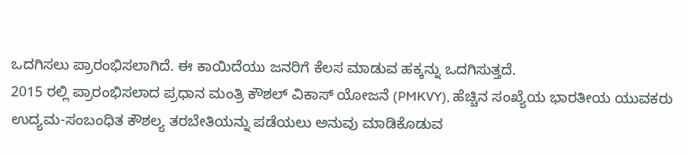ಒದಗಿಸಲು ಪ್ರಾರಂಭಿಸಲಾಗಿದೆ. ಈ ಕಾಯಿದೆಯು ಜನರಿಗೆ ಕೆಲಸ ಮಾಡುವ ಹಕ್ಕನ್ನು ಒದಗಿಸುತ್ತದೆ.
2015 ರಲ್ಲಿ ಪ್ರಾರಂಭಿಸಲಾದ ಪ್ರಧಾನ ಮಂತ್ರಿ ಕೌಶಲ್ ವಿಕಾಸ್ ಯೋಜನೆ (PMKVY), ಹೆಚ್ಚಿನ ಸಂಖ್ಯೆಯ ಭಾರತೀಯ ಯುವಕರು ಉದ್ಯಮ-ಸಂಬಂಧಿತ ಕೌಶಲ್ಯ ತರಬೇತಿಯನ್ನು ಪಡೆಯಲು ಅನುವು ಮಾಡಿಕೊಡುವ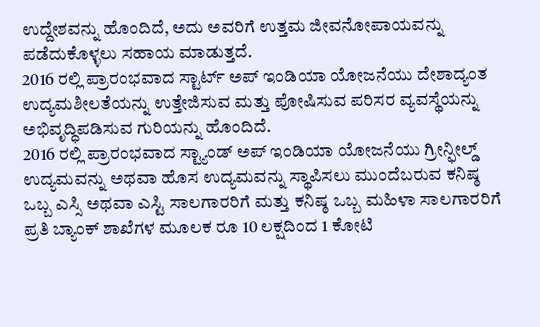ಉದ್ದೇಶವನ್ನು ಹೊಂದಿದೆ, ಅದು ಅವರಿಗೆ ಉತ್ತಮ ಜೀವನೋಪಾಯವನ್ನು ಪಡೆದುಕೊಳ್ಳಲು ಸಹಾಯ ಮಾಡುತ್ತದೆ.
2016 ರಲ್ಲಿ ಪ್ರಾರಂಭವಾದ ಸ್ಟಾರ್ಟ್ ಅಪ್ ಇಂಡಿಯಾ ಯೋಜನೆಯು ದೇಶಾದ್ಯಂತ ಉದ್ಯಮಶೀಲತೆಯನ್ನು ಉತ್ತೇಜಿಸುವ ಮತ್ತು ಪೋಷಿಸುವ ಪರಿಸರ ವ್ಯವಸ್ಥೆಯನ್ನು ಅಭಿವೃದ್ಧಿಪಡಿಸುವ ಗುರಿಯನ್ನು ಹೊಂದಿದೆ.
2016 ರಲ್ಲಿ ಪ್ರಾರಂಭವಾದ ಸ್ಟ್ಯಾಂಡ್ ಅಪ್ ಇಂಡಿಯಾ ಯೋಜನೆಯು ಗ್ರೀನ್ಫೀಲ್ಡ್ ಉದ್ಯಮವನ್ನು ಅಥವಾ ಹೊಸ ಉದ್ಯಮವನ್ನು ಸ್ಥಾಪಿಸಲು ಮುಂದೆಬರುವ ಕನಿಷ್ಠ ಒಬ್ಬ ಎಸ್ಸಿ ಅಥವಾ ಎಸ್ಟಿ ಸಾಲಗಾರರಿಗೆ ಮತ್ತು ಕನಿಷ್ಠ ಒಬ್ಬ ಮಹಿಳಾ ಸಾಲಗಾರರಿಗೆ ಪ್ರತಿ ಬ್ಯಾಂಕ್ ಶಾಖೆಗಳ ಮೂಲಕ ರೂ 10 ಲಕ್ಷದಿಂದ 1 ಕೋಟಿ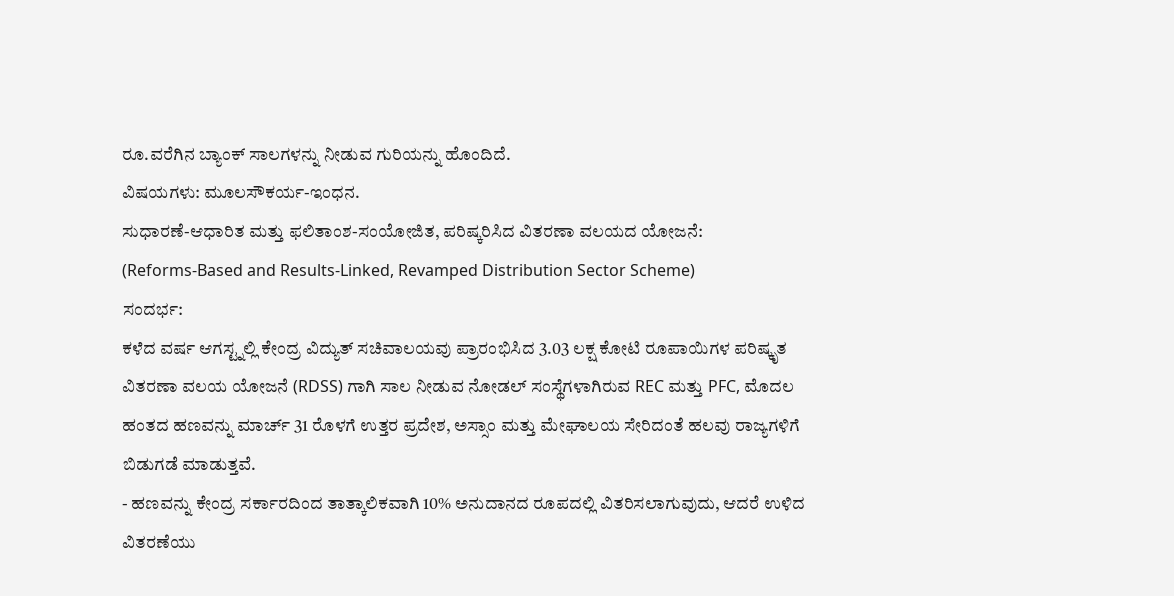ರೂ.ವರೆಗಿನ ಬ್ಯಾಂಕ್ ಸಾಲಗಳನ್ನು ನೀಡುವ ಗುರಿಯನ್ನು ಹೊಂದಿದೆ.
ವಿಷಯಗಳು: ಮೂಲಸೌಕರ್ಯ-ಇಂಧನ.
ಸುಧಾರಣೆ-ಆಧಾರಿತ ಮತ್ತು ಫಲಿತಾಂಶ-ಸಂಯೋಜಿತ, ಪರಿಷ್ಕರಿಸಿದ ವಿತರಣಾ ವಲಯದ ಯೋಜನೆ:
(Reforms-Based and Results-Linked, Revamped Distribution Sector Scheme)
ಸಂದರ್ಭ:
ಕಳೆದ ವರ್ಷ ಆಗಸ್ಟ್ನಲ್ಲಿ ಕೇಂದ್ರ ವಿದ್ಯುತ್ ಸಚಿವಾಲಯವು ಪ್ರಾರಂಭಿಸಿದ 3.03 ಲಕ್ಷ ಕೋಟಿ ರೂಪಾಯಿಗಳ ಪರಿಷ್ಕೃತ ವಿತರಣಾ ವಲಯ ಯೋಜನೆ (RDSS) ಗಾಗಿ ಸಾಲ ನೀಡುವ ನೋಡಲ್ ಸಂಸ್ಥೆಗಳಾಗಿರುವ REC ಮತ್ತು PFC, ಮೊದಲ ಹಂತದ ಹಣವನ್ನು ಮಾರ್ಚ್ 31 ರೊಳಗೆ ಉತ್ತರ ಪ್ರದೇಶ, ಅಸ್ಸಾಂ ಮತ್ತು ಮೇಘಾಲಯ ಸೇರಿದಂತೆ ಹಲವು ರಾಜ್ಯಗಳಿಗೆ ಬಿಡುಗಡೆ ಮಾಡುತ್ತವೆ.
- ಹಣವನ್ನು ಕೇಂದ್ರ ಸರ್ಕಾರದಿಂದ ತಾತ್ಕಾಲಿಕವಾಗಿ 10% ಅನುದಾನದ ರೂಪದಲ್ಲಿ ವಿತರಿಸಲಾಗುವುದು, ಆದರೆ ಉಳಿದ ವಿತರಣೆಯು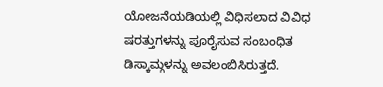ಯೋಜನೆಯಡಿಯಲ್ಲಿ ವಿಧಿಸಲಾದ ವಿವಿಧ ಷರತ್ತುಗಳನ್ನು ಪೂರೈಸುವ ಸಂಬಂಧಿತ ಡಿಸ್ಕಾಮ್ಗಳನ್ನು ಅವಲಂಬಿಸಿರುತ್ತದೆ.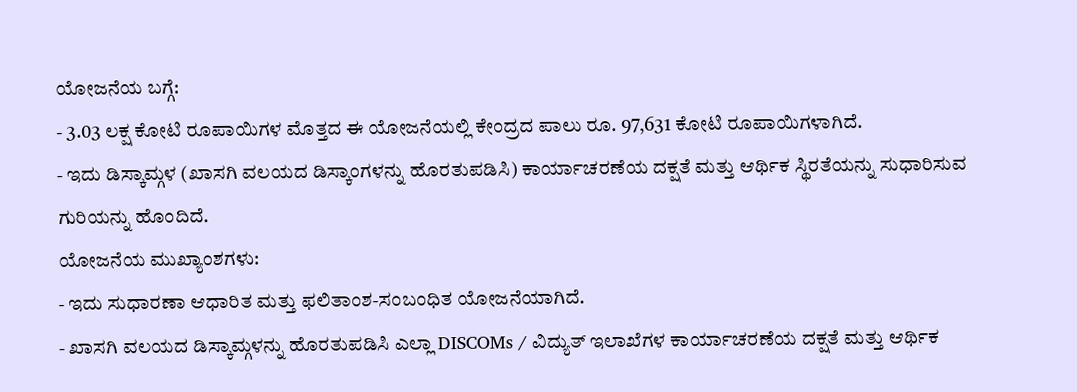ಯೋಜನೆಯ ಬಗ್ಗೆ:
- 3.03 ಲಕ್ಷ ಕೋಟಿ ರೂಪಾಯಿಗಳ ಮೊತ್ತದ ಈ ಯೋಜನೆಯಲ್ಲಿ ಕೇಂದ್ರದ ಪಾಲು ರೂ. 97,631 ಕೋಟಿ ರೂಪಾಯಿಗಳಾಗಿದೆ.
- ಇದು ಡಿಸ್ಕಾಮ್ಗಳ (ಖಾಸಗಿ ವಲಯದ ಡಿಸ್ಕಾಂಗಳನ್ನು ಹೊರತುಪಡಿಸಿ) ಕಾರ್ಯಾಚರಣೆಯ ದಕ್ಷತೆ ಮತ್ತು ಆರ್ಥಿಕ ಸ್ಥಿರತೆಯನ್ನು ಸುಧಾರಿಸುವ ಗುರಿಯನ್ನು ಹೊಂದಿದೆ.
ಯೋಜನೆಯ ಮುಖ್ಯಾಂಶಗಳು:
- ಇದು ಸುಧಾರಣಾ ಆಧಾರಿತ ಮತ್ತು ಫಲಿತಾಂಶ-ಸಂಬಂಧಿತ ಯೋಜನೆಯಾಗಿದೆ.
- ಖಾಸಗಿ ವಲಯದ ಡಿಸ್ಕಾಮ್ಗಳನ್ನು ಹೊರತುಪಡಿಸಿ ಎಲ್ಲಾ DISCOMs / ವಿದ್ಯುತ್ ಇಲಾಖೆಗಳ ಕಾರ್ಯಾಚರಣೆಯ ದಕ್ಷತೆ ಮತ್ತು ಆರ್ಥಿಕ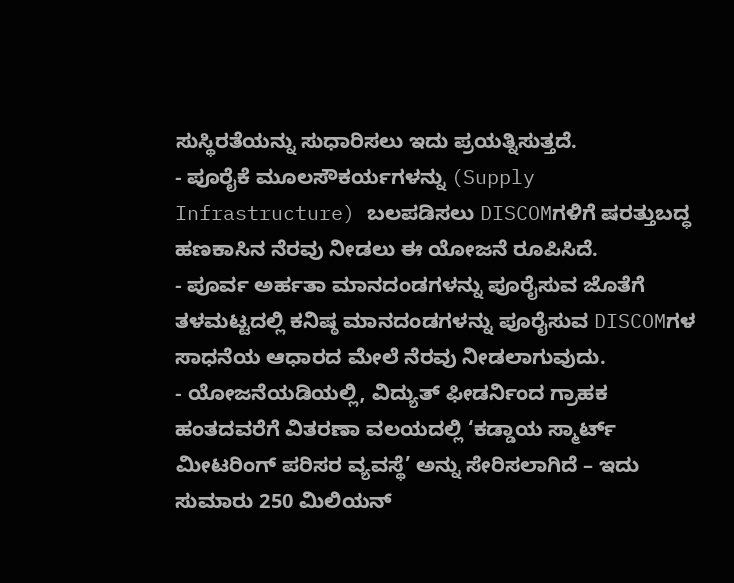ಸುಸ್ಥಿರತೆಯನ್ನು ಸುಧಾರಿಸಲು ಇದು ಪ್ರಯತ್ನಿಸುತ್ತದೆ.
- ಪೂರೈಕೆ ಮೂಲಸೌಕರ್ಯಗಳನ್ನು (Supply Infrastructure) ಬಲಪಡಿಸಲು DISCOMಗಳಿಗೆ ಷರತ್ತುಬದ್ಧ ಹಣಕಾಸಿನ ನೆರವು ನೀಡಲು ಈ ಯೋಜನೆ ರೂಪಿಸಿದೆ.
- ಪೂರ್ವ ಅರ್ಹತಾ ಮಾನದಂಡಗಳನ್ನು ಪೂರೈಸುವ ಜೊತೆಗೆ ತಳಮಟ್ಟದಲ್ಲಿ ಕನಿಷ್ಠ ಮಾನದಂಡಗಳನ್ನು ಪೂರೈಸುವ DISCOMಗಳ ಸಾಧನೆಯ ಆಧಾರದ ಮೇಲೆ ನೆರವು ನೀಡಲಾಗುವುದು.
- ಯೋಜನೆಯಡಿಯಲ್ಲಿ, ವಿದ್ಯುತ್ ಫೀಡರ್ನಿಂದ ಗ್ರಾಹಕ ಹಂತದವರೆಗೆ ವಿತರಣಾ ವಲಯದಲ್ಲಿ ‘ಕಡ್ಡಾಯ ಸ್ಮಾರ್ಟ್ ಮೀಟರಿಂಗ್ ಪರಿಸರ ವ್ಯವಸ್ಥೆ’ ಅನ್ನು ಸೇರಿಸಲಾಗಿದೆ – ಇದು ಸುಮಾರು 250 ಮಿಲಿಯನ್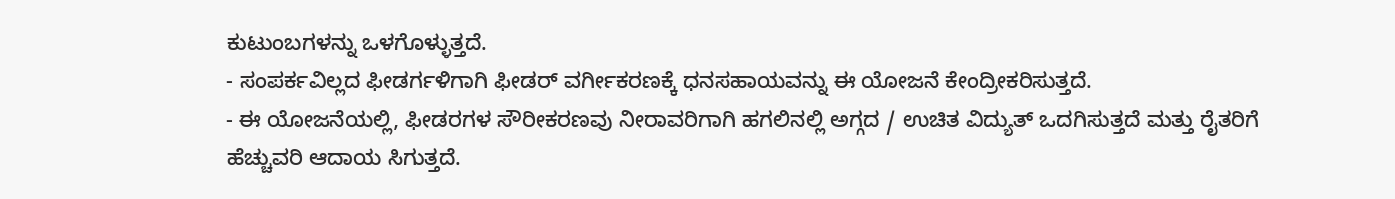ಕುಟುಂಬಗಳನ್ನು ಒಳಗೊಳ್ಳುತ್ತದೆ.
- ಸಂಪರ್ಕವಿಲ್ಲದ ಫೀಡರ್ಗಳಿಗಾಗಿ ಫೀಡರ್ ವರ್ಗೀಕರಣಕ್ಕೆ ಧನಸಹಾಯವನ್ನು ಈ ಯೋಜನೆ ಕೇಂದ್ರೀಕರಿಸುತ್ತದೆ.
- ಈ ಯೋಜನೆಯಲ್ಲಿ, ಫೀಡರಗಳ ಸೌರೀಕರಣವು ನೀರಾವರಿಗಾಗಿ ಹಗಲಿನಲ್ಲಿ ಅಗ್ಗದ / ಉಚಿತ ವಿದ್ಯುತ್ ಒದಗಿಸುತ್ತದೆ ಮತ್ತು ರೈತರಿಗೆ ಹೆಚ್ಚುವರಿ ಆದಾಯ ಸಿಗುತ್ತದೆ.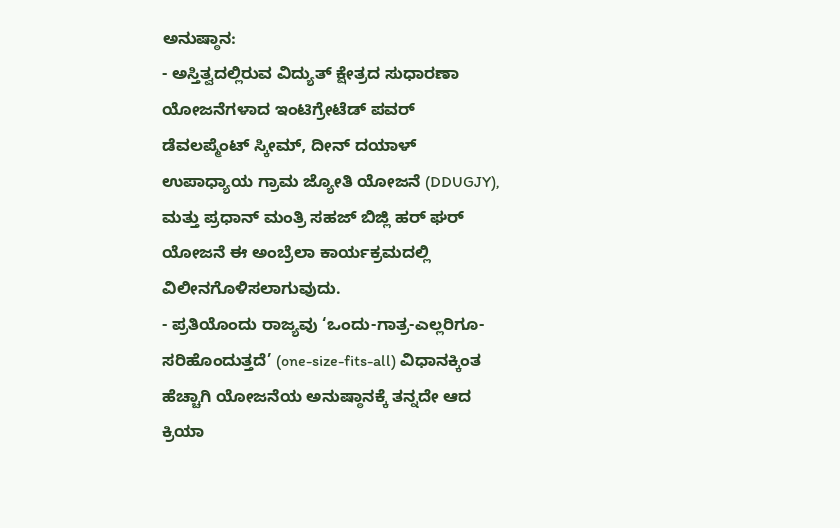ಅನುಷ್ಠಾನ:
- ಅಸ್ತಿತ್ವದಲ್ಲಿರುವ ವಿದ್ಯುತ್ ಕ್ಷೇತ್ರದ ಸುಧಾರಣಾ ಯೋಜನೆಗಳಾದ ಇಂಟಿಗ್ರೇಟೆಡ್ ಪವರ್ ಡೆವಲಪ್ಮೆಂಟ್ ಸ್ಕೀಮ್, ದೀನ್ ದಯಾಳ್ ಉಪಾಧ್ಯಾಯ ಗ್ರಾಮ ಜ್ಯೋತಿ ಯೋಜನೆ (DDUGJY), ಮತ್ತು ಪ್ರಧಾನ್ ಮಂತ್ರಿ ಸಹಜ್ ಬಿಜ್ಲಿ ಹರ್ ಘರ್ ಯೋಜನೆ ಈ ಅಂಬ್ರೆಲಾ ಕಾರ್ಯಕ್ರಮದಲ್ಲಿ ವಿಲೀನಗೊಳಿಸಲಾಗುವುದು.
- ಪ್ರತಿಯೊಂದು ರಾಜ್ಯವು ‘ಒಂದು-ಗಾತ್ರ-ಎಲ್ಲರಿಗೂ-ಸರಿಹೊಂದುತ್ತದೆ’ (one-size-fits-all) ವಿಧಾನಕ್ಕಿಂತ ಹೆಚ್ಚಾಗಿ ಯೋಜನೆಯ ಅನುಷ್ಠಾನಕ್ಕೆ ತನ್ನದೇ ಆದ ಕ್ರಿಯಾ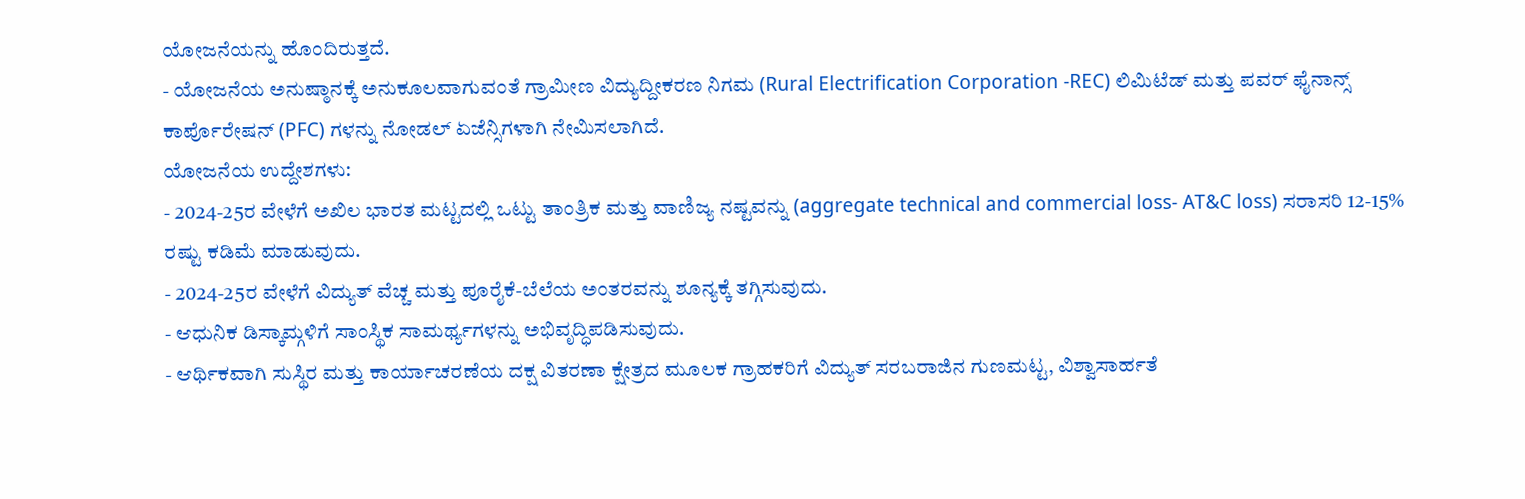ಯೋಜನೆಯನ್ನು ಹೊಂದಿರುತ್ತದೆ.
- ಯೋಜನೆಯ ಅನುಷ್ಠಾನಕ್ಕೆ ಅನುಕೂಲವಾಗುವಂತೆ ಗ್ರಾಮೀಣ ವಿದ್ಯುದ್ದೀಕರಣ ನಿಗಮ (Rural Electrification Corporation -REC) ಲಿಮಿಟೆಡ್ ಮತ್ತು ಪವರ್ ಫೈನಾನ್ಸ್ ಕಾರ್ಪೊರೇಷನ್ (PFC) ಗಳನ್ನು ನೋಡಲ್ ಏಜೆನ್ಸಿಗಳಾಗಿ ನೇಮಿಸಲಾಗಿದೆ.
ಯೋಜನೆಯ ಉದ್ದೇಶಗಳು:
- 2024-25ರ ವೇಳೆಗೆ ಅಖಿಲ ಭಾರತ ಮಟ್ಟದಲ್ಲಿ ಒಟ್ಟು ತಾಂತ್ರಿಕ ಮತ್ತು ವಾಣಿಜ್ಯ ನಷ್ಟವನ್ನು (aggregate technical and commercial loss- AT&C loss) ಸರಾಸರಿ 12-15% ರಷ್ಟು ಕಡಿಮೆ ಮಾಡುವುದು.
- 2024-25ರ ವೇಳೆಗೆ ವಿದ್ಯುತ್ ವೆಚ್ಚ ಮತ್ತು ಪೂರೈಕೆ-ಬೆಲೆಯ ಅಂತರವನ್ನು ಶೂನ್ಯಕ್ಕೆ ತಗ್ಗಿಸುವುದು.
- ಆಧುನಿಕ ಡಿಸ್ಕಾಮ್ಗಳಿಗೆ ಸಾಂಸ್ಥಿಕ ಸಾಮರ್ಥ್ಯಗಳನ್ನು ಅಭಿವೃದ್ಧಿಪಡಿಸುವುದು.
- ಆರ್ಥಿಕವಾಗಿ ಸುಸ್ಥಿರ ಮತ್ತು ಕಾರ್ಯಾಚರಣೆಯ ದಕ್ಷ ವಿತರಣಾ ಕ್ಷೇತ್ರದ ಮೂಲಕ ಗ್ರಾಹಕರಿಗೆ ವಿದ್ಯುತ್ ಸರಬರಾಜಿನ ಗುಣಮಟ್ಟ, ವಿಶ್ವಾಸಾರ್ಹತೆ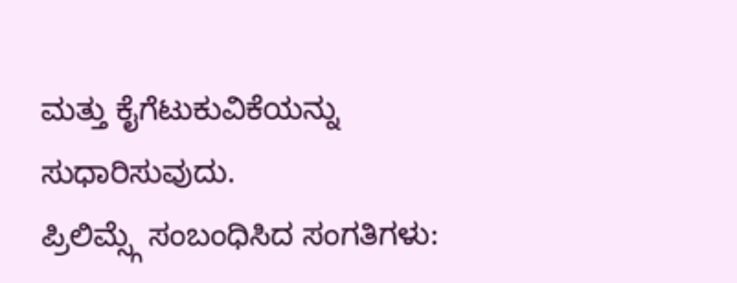ಮತ್ತು ಕೈಗೆಟುಕುವಿಕೆಯನ್ನು ಸುಧಾರಿಸುವುದು.
ಪ್ರಿಲಿಮ್ಸ್ಗೆ ಸಂಬಂಧಿಸಿದ ಸಂಗತಿಗಳು: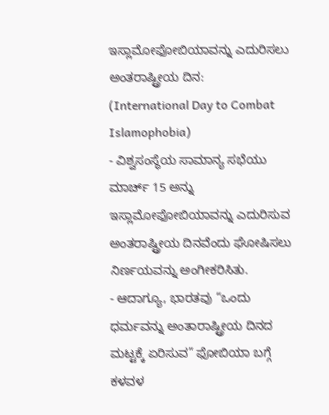ಇಸ್ಲಾಮೋಫೋಬಿಯಾವನ್ನು ಎದುರಿಸಲು ಅಂತರಾಷ್ಟ್ರೀಯ ದಿನ:
(International Day to Combat Islamophobia)
- ವಿಶ್ವಸಂಸ್ಥೆಯ ಸಾಮಾನ್ಯ ಸಭೆಯು ಮಾರ್ಚ್ 15 ಅನ್ನು ಇಸ್ಲಾಮೋಫೋಬಿಯಾವನ್ನು ಎದುರಿಸುವ ಅಂತರಾಷ್ಟ್ರೀಯ ದಿನವೆಂದು ಘೋಷಿಸಲು ನಿರ್ಣಯವನ್ನು ಅಂಗೀಕರಿಸಿತು.
- ಆದಾಗ್ಯೂ, ಭಾರತವು “ಒಂದು ಧರ್ಮವನ್ನು ಅಂತಾರಾಷ್ಟ್ರೀಯ ದಿನದ ಮಟ್ಟಕ್ಕೆ ಏರಿಸುವ” ಫೋಬಿಯಾ ಬಗ್ಗೆ ಕಳವಳ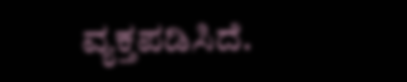ವ್ಯಕ್ತಪಡಿಸಿದೆ.